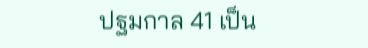ปฐมกาล 41 เป็น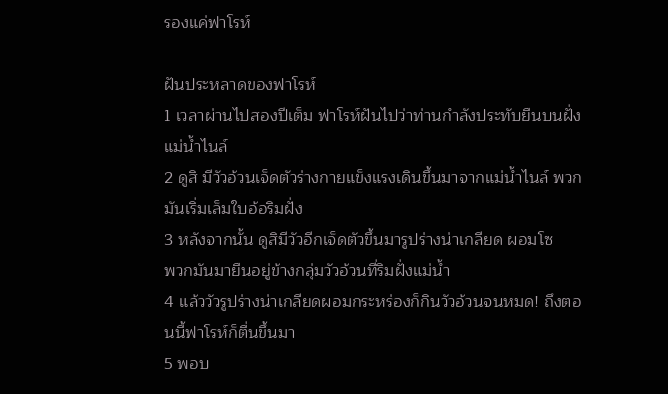รองแค่ฟาโรห์

ฝันประหลาดของฟาโรห์
1 เวลาผ่านไปสองปีเต็ม ฟาโรห์ฝันไปว่าท่านกำลังประทับยืนบนฝั่งแม่น้ำไนล์
2 ดูสิ มีวัวอ้วนเจ็ดตัวร่างกายแข็งแรงเดินขึ้นมาจากแม่น้ำไนล์ พวกมันเริ่มเล็มใบอ้อริมฝั่ง
3 หลังจากนั้น ดูสิมีวัวอีกเจ็ดตัวขึ้นมารูปร่างน่าเกลียด ผอมโซ
พวกมันมายืนอยู่ข้างกลุ่มวัวอ้วนที่ริมฝั่งแม่น้ำ
4 แล้ววัวรูปร่างน่าเกลียดผอมกระหร่องก็กินวัวอ้วนจนหมด! ถึงตอนนี้ฟาโรห์ก็ตื่นขึ้นมา
5 พอบ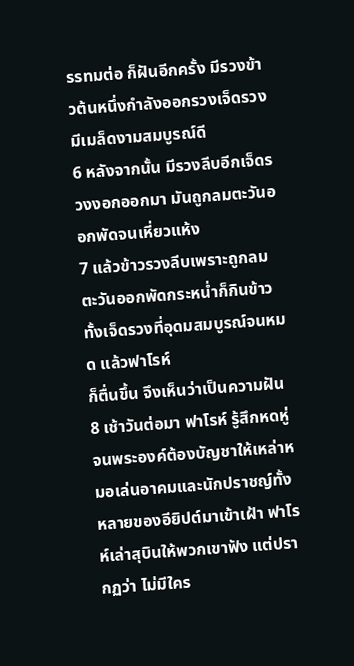รรทมต่อ ก็ฝันอีกครั้ง มีรวงข้าวต้นหนึ่งกำลังออกรวงเจ็ดรวง มีเมล็ดงามสมบูรณ์ดี
6 หลังจากนั้น มีรวงลีบอีกเจ็ดรวงงอกออกมา มันถูกลมตะวันออกพัดจนเหี่ยวแห้ง
7 แล้วข้าวรวงลีบเพราะถูกลมตะวันออกพัดกระหน่ำก็กินข้าวทั้งเจ็ดรวงที่อุดมสมบูรณ์จนหมด แล้วฟาโรห์
ก็ตื่นขึ้น จึงเห็นว่าเป็นความฝัน
8 เช้าวันต่อมา ฟาโรห์ รู้สึกหดหู่จนพระองค์ต้องบัญชาให้เหล่าหมอเล่นอาคมและนักปราชญ์ทั้งหลายของอียิปต์มาเข้าเฝ้า ฟาโรห์เล่าสุบินให้พวกเขาฟัง แต่ปรากฏว่า ไม่มีใคร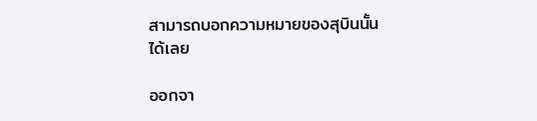สามารถบอกความหมายของสุบินนั้นได้เลย

ออกจา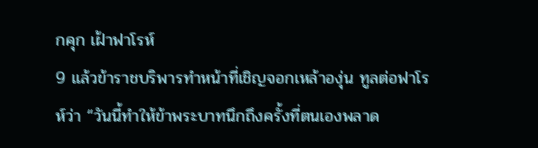กคุก เฝ้าฟาโรห์
9 แล้วข้าราชบริพารทำหน้าที่เชิญจอกเหล้าองุ่น ทูลต่อฟาโรห์ว่า “วันนี้ทำให้ข้าพระบาทนึกถึงครั้งที่ตนเองพลาด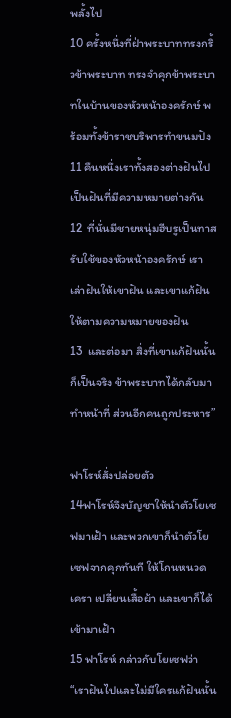พลั้งไป
10 ครั้งหนึ่งที่ฝ่าพระบาททรงกริ้วข้าพระบาท ทรงจำคุกข้าพระบาทในบ้านของหัวหน้าองครักษ์ พร้อมทั้งข้าราชบริพารทำขนมปัง
11 คืนหนึ่งเราทั้งสองต่างฝันไป เป็นฝันที่มีความหมายต่างกัน
12  ที่นั่นมีชายหนุ่มฮีบรูเป็นทาสรับใช้ของหัวหน้าองครักษ์ เราเล่าฝันให้เขาฝัน และเขาแก้ฝันให้ตามความหมายของฝัน
13  และต่อมา สิ่งที่เขาแก้ฝันนั้นก็เป็นจริง ข้าพระบาทได้กลับมาทำหน้าที่ ส่วนอีกคนถูกประหาร”

ฟาโรห์สั่งปล่อยตัว
14ฟาโรห์จึงบัญชาให้นำตัวโยเซฟมาเฝ้า และพวกเขาก็นำตัวโยเซฟจากคุกทันที ให้โกนหนวดเครา เปลี่ยนเสื้อผ้า และเขาก็ได้เข้ามาเฝ้า
15 ฟาโรห์ กล่าวกับโยเซฟว่า “เราฝันไปและไม่มีใครแก้ฝันนั้น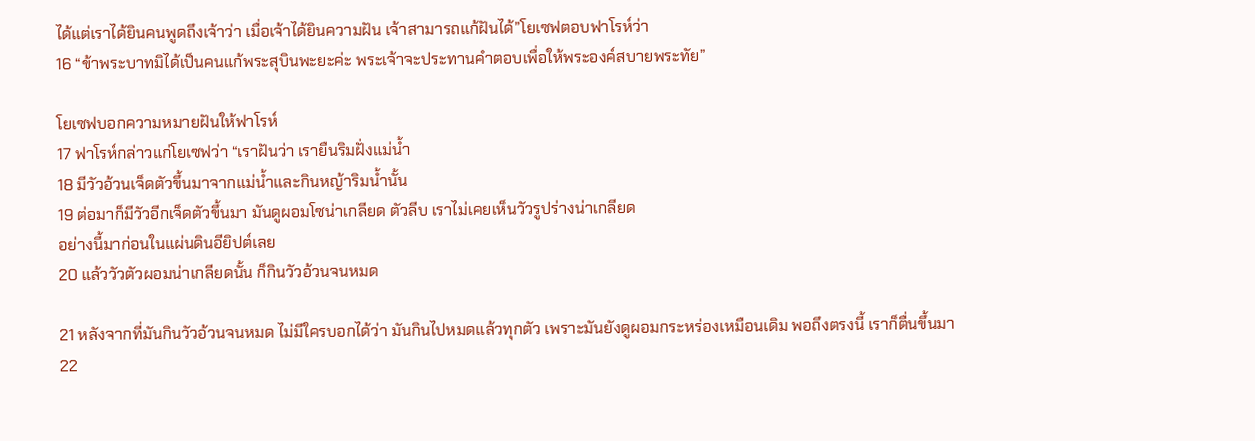ได้แต่เราได้ยินคนพูดถึงเจ้าว่า เมื่อเจ้าได้ยินความฝัน เจ้าสามารถแก้ฝันได้”โยเซฟตอบฟาโรห์ว่า
16 “ข้าพระบาทมิได้เป็นคนแก้พระสุบินพะยะค่ะ พระเจ้าจะประทานคำตอบเพื่อให้พระองค์สบายพระทัย”

โยเซฟบอกความหมายฝันให้ฟาโรห์
17 ฟาโรห์กล่าวแก่โยเซฟว่า “เราฝันว่า เรายืนริมฝั่งแม่น้ำ
18 มีวัวอ้วนเจ็ดตัวขึ้นมาจากแม่น้ำและกินหญ้าริมน้ำนั้น
19 ต่อมาก็มีวัวอีกเจ็ดตัวขึ้นมา มันดูผอมโซน่าเกลียด ตัวลีบ เราไม่เคยเห็นวัวรูปร่างน่าเกลียด
อย่างนี้มาก่อนในแผ่นดินอียิปต์เลย
20 แล้ววัวตัวผอมน่าเกลียดนั้น ก็กินวัวอ้วนจนหมด

21 หลังจากที่มันกินวัวอ้วนจนหมด ไม่มีใครบอกได้ว่า มันกินไปหมดแล้วทุกตัว เพราะมันยังดูผอมกระหร่องเหมือนเดิม พอถึงตรงนี้ เราก็ตื่นขึ้นมา
22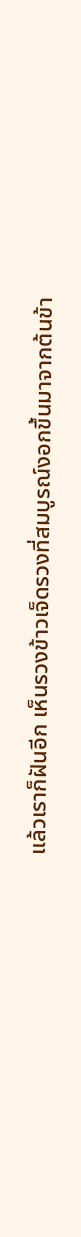แล้วเราก็ฝันอีก เห็นรวงข้าวเจ็ดรวงที่สมบูรณ์งอกขึ้นมาจากต้นข้า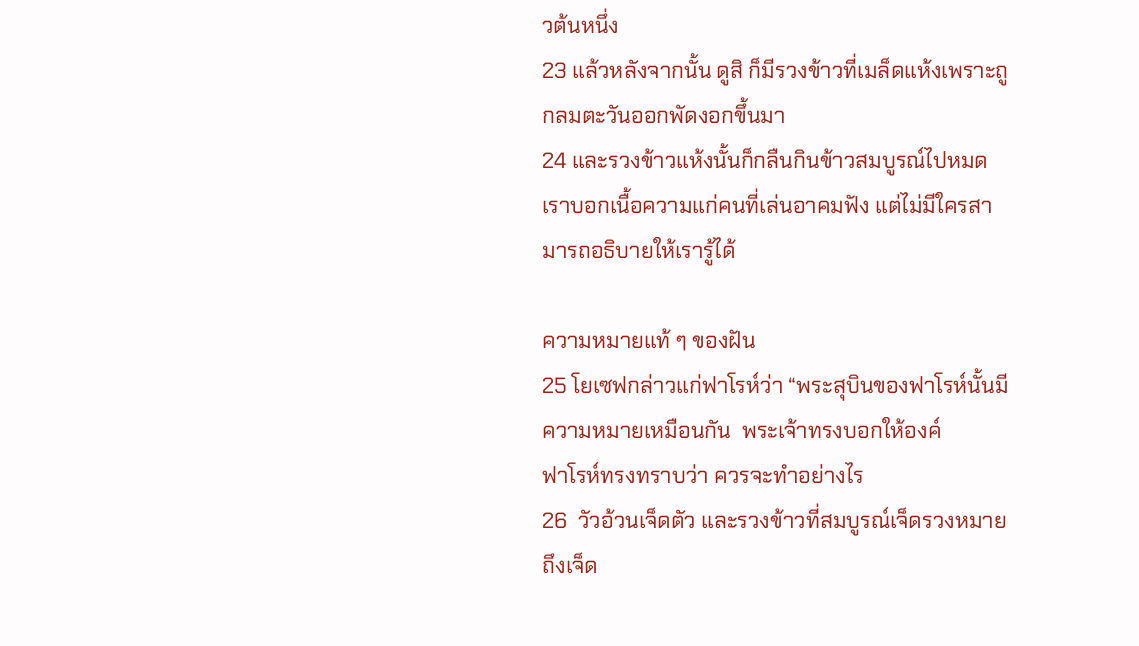วต้นหนึ่ง
23 แล้วหลังจากนั้น ดูสิ ก็มีรวงข้าวที่เมล็ดแห้งเพราะถูกลมตะวันออกพัดงอกขึ้นมา
24 และรวงข้าวแห้งนั้นก็กลืนกินข้าวสมบูรณ์ไปหมด เราบอกเนื้อความแก่คนที่เล่นอาคมฟัง แต่ไม่มีใครสามารถอธิบายให้เรารู้ได้

ความหมายแท้ ๆ ของฝัน
25 โยเซฟกล่าวแก่ฟาโรห์ว่า “พระสุบินของฟาโรห์นั้นมีความหมายเหมือนกัน  พระเจ้าทรงบอกให้องค์
ฟาโรห์ทรงทราบว่า ควรจะทำอย่างไร
26  วัวอ้วนเจ็ดตัว และรวงข้าวที่สมบูรณ์เจ็ดรวงหมายถึงเจ็ด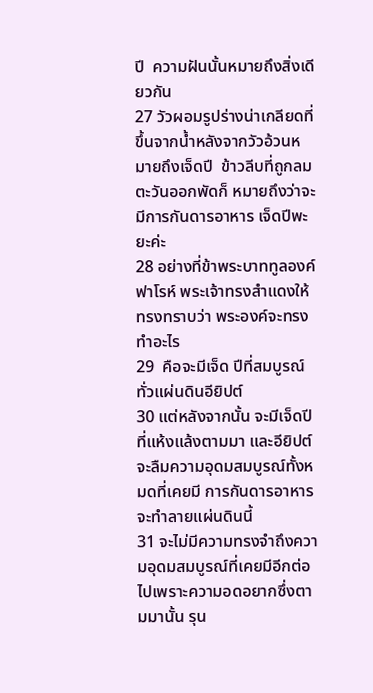ปี  ความฝันนั้นหมายถึงสิ่งเดียวกัน
27 วัวผอมรูปร่างน่าเกลียดที่ขึ้นจากน้ำหลังจากวัวอ้วนหมายถึงเจ็ดปี  ข้าวลีบที่ถูกลมตะวันออกพัดก็ หมายถึงว่าจะมีการกันดารอาหาร เจ็ดปีพะยะค่ะ
28 อย่างที่ข้าพระบาททูลองค์ฟาโรห์ พระเจ้าทรงสำแดงให้ ทรงทราบว่า พระองค์จะทรงทำอะไร
29  คือจะมีเจ็ด ปีที่สมบูรณ์ทั่วแผ่นดินอียิปต์
30 แต่หลังจากนั้น จะมีเจ็ดปีที่แห้งแล้งตามมา และอียิปต์จะลืมความอุดมสมบูรณ์ทั้งหมดที่เคยมี การกันดารอาหารจะทำลายแผ่นดินนี้
31 จะไม่มีความทรงจำถึงความอุดมสมบูรณ์ที่เคยมีอีกต่อไปเพราะความอดอยากซึ่งตามมานั้น รุน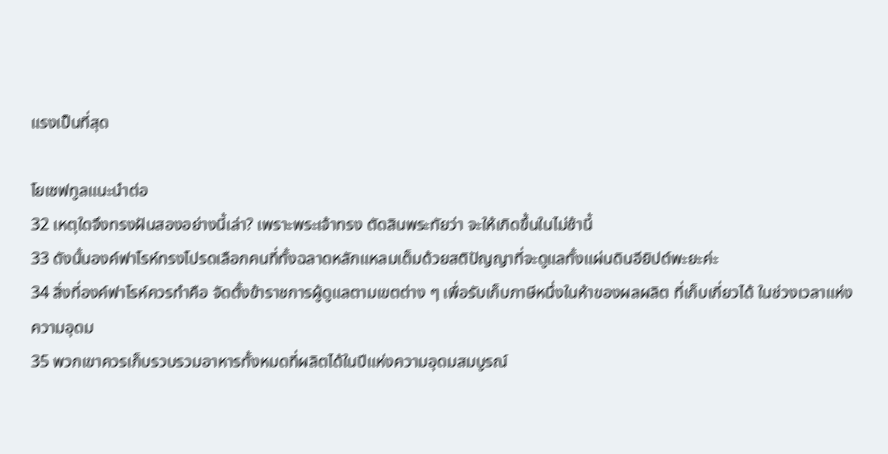แรงเป็นที่สุด

โยเซฟทูลแนะนำต่อ
32 เหตุใดจึงทรงฝันสองอย่างนี้เล่า? เพราะพระเจ้าทรง ตัดสินพระทัยว่า จะให้เกิดขึ้นในไม่ช้านี้
33 ดังนั้นองค์ฟาโรห์ทรงโปรดเลือกคนที่ทั้งฉลาดหลักแหลมเต็มด้วยสติปัญญาที่จะดูแลทั้งแผ่นดินอียิปต์พะยะค่ะ
34 สิ่งที่องค์ฟาโรห์ควรทำคือ จัดตั้งข้าราชการผู้ดูแลตามเขตต่าง ๆ เพื่อรับเก็บภาษีหนึ่งในห้าของผลผลิต ที่เก็บเกี่ยวได้ ในช่วงเวลาแห่งความอุดม
35 พวกเขาควรเก็บรวบรวมอาหารทั้งหมดที่ผลิตได้ในปีแห่งความอุดมสมบูรณ์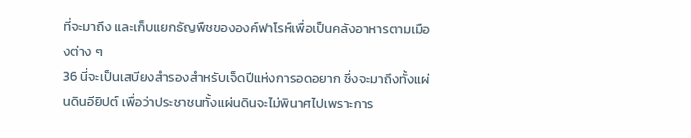ที่จะมาถึง และเก็บแยกธัญพืชขององค์ฟาโรห์เพื่อเป็นคลังอาหารตามเมืองต่าง ๆ
36 นี่จะเป็นเสบียงสำรองสำหรับเจ็ดปีแห่งการอดอยาก ซึ่งจะมาถึงทั้งแผ่นดินอียิปต์ เพื่อว่าประชาชนทั้งแผ่นดินจะไม่พินาศไปเพราะการ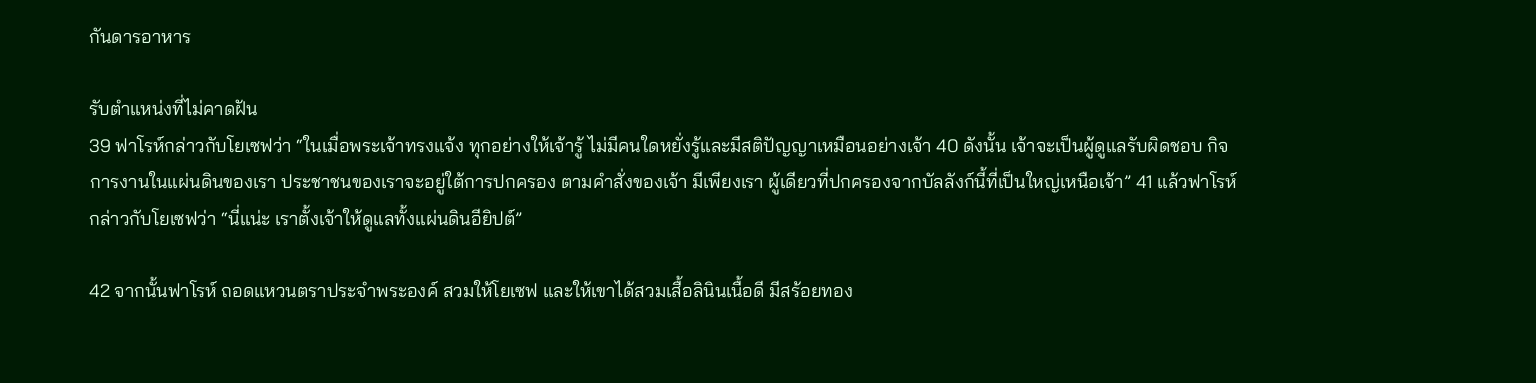กันดารอาหาร

รับตำแหน่งที่ไม่คาดฝัน
39 ฟาโรห์กล่าวกับโยเซฟว่า “ในเมื่อพระเจ้าทรงแจ้ง ทุกอย่างให้เจ้ารู้ ไม่มีคนใดหยั่งรู้และมีสติปัญญาเหมือนอย่างเจ้า 40 ดังนั้น เจ้าจะเป็นผู้ดูแลรับผิดชอบ กิจการงานในแผ่นดินของเรา ประชาชนของเราจะอยู่ใต้การปกครอง ตามคำสั่งของเจ้า มีเพียงเรา ผู้เดียวที่ปกครองจากบัลลังก์นี้ที่เป็นใหญ่เหนือเจ้า” 41 แล้วฟาโรห์กล่าวกับโยเซฟว่า “นี่แน่ะ เราตั้งเจ้าให้ดูแลทั้งแผ่นดินอียิปต์”

42 จากนั้นฟาโรห์ ถอดแหวนตราประจำพระองค์ สวมให้โยเซฟ และให้เขาได้สวมเสื้อลินินเนื้อดี มีสร้อยทอง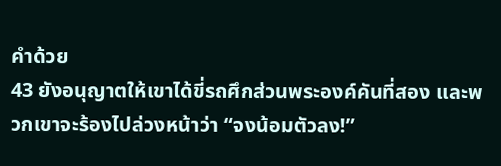คำด้วย
43 ยังอนุญาตให้เขาได้ขี่รถศึกส่วนพระองค์คันที่สอง และพวกเขาจะร้องไปล่วงหน้าว่า “จงน้อมตัวลง!”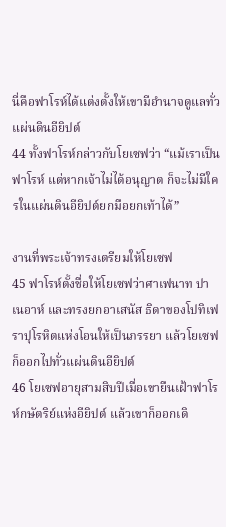นี่คือฟาโรห์ได้แต่งตั้งให้เขามีอำนาจดูแลทั่วแผ่นดินอียิปต์
44 ทั้งฟาโรห์กล่าวกับโยเซฟว่า “แม้เราเป็นฟาโรห์ แต่หากเจ้าไม่ได้อนุญาต ก็จะไม่มีใครในแผ่นดินอียิปต์ยกมือยกเท้าได้”

งานที่พระเจ้าทรงเตรียมให้โยเซฟ
45 ฟาโรห์ตั้งชื่อให้โยเซฟว่าศาเฟนาท ปาเนอาห์ และทรงยกอาเสนัส ธิดาของโปทิเฟราปุโรหิตแห่งโอนให้เป็นภรรยา แล้วโยเซฟ ก็ออกไปทั่วแผ่นดินอียิปต์
46 โยเซฟอายุสามสิบปีเมื่อเขายืนเฝ้าฟาโรห์กษัตริย์แห่งอียิปต์ แล้วเขาก็ออกเดิ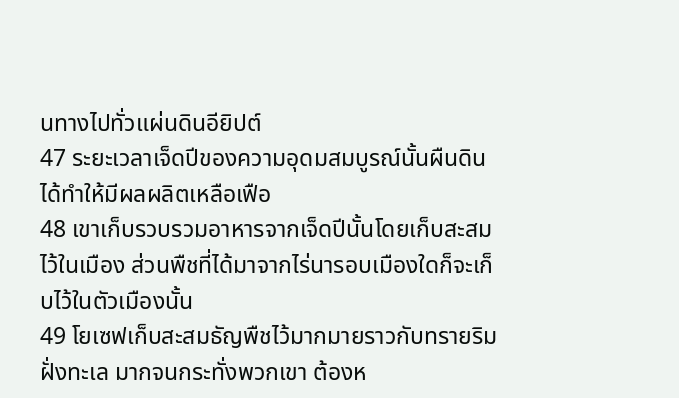นทางไปทั่วแผ่นดินอียิปต์
47 ระยะเวลาเจ็ดปีของความอุดมสมบูรณ์นั้นผืนดินได้ทำให้มีผลผลิตเหลือเฟือ
48 เขาเก็บรวบรวมอาหารจากเจ็ดปีนั้นโดยเก็บสะสมไว้ในเมือง ส่วนพืชที่ได้มาจากไร่นารอบเมืองใดก็จะเก็บไว้ในตัวเมืองนั้น
49 โยเซฟเก็บสะสมธัญพืชไว้มากมายราวกับทรายริมฝั่งทะเล มากจนกระทั่งพวกเขา ต้องห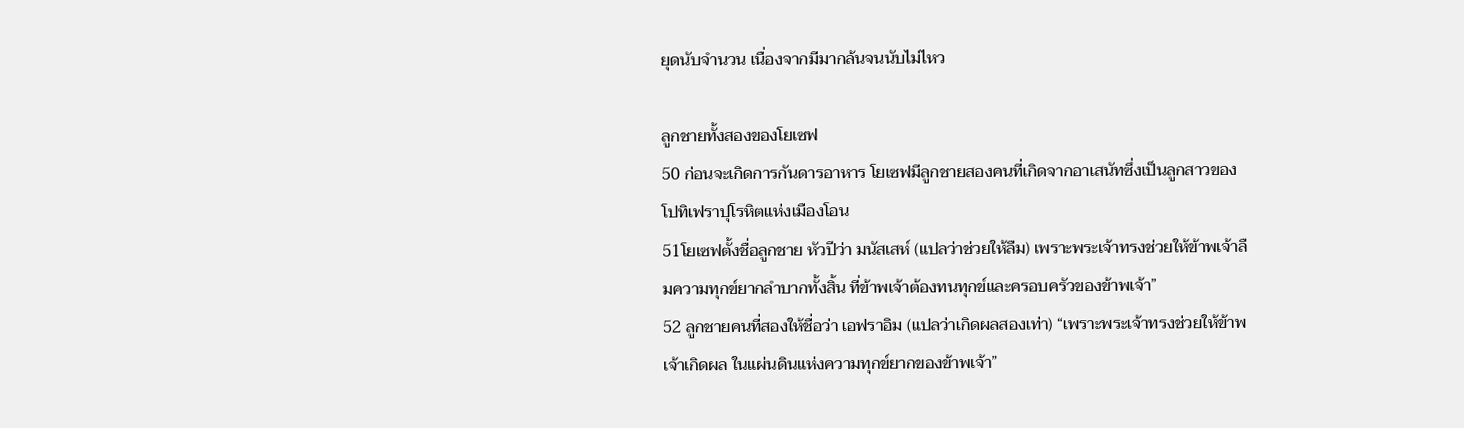ยุดนับจำนวน เนื่องจากมีมากล้นจนนับไม่ไหว

ลูกชายทั้งสองของโยเซฟ
50 ก่อนจะเกิดการกันดารอาหาร โยเซฟมีลูกชายสองคนที่เกิดจากอาเสนัทซึ่งเป็นลูกสาวของ
โปทิเฟราปุโรหิตแห่งเมืองโอน
51โยเซฟตั้งชื่อลูกชาย หัวปีว่า มนัสเสห์ (แปลว่าช่วยให้ลืม) เพราะพระเจ้าทรงช่วยให้ข้าพเจ้าลืมความทุกข์ยากลำบากทั้งสิ้น ที่ข้าพเจ้าต้องทนทุกข์และครอบครัวของข้าพเจ้า”
52 ลูกชายคนที่สองให้ชื่อว่า เอฟราอิม (แปลว่าเกิดผลสองเท่า) “เพราะพระเจ้าทรงช่วยให้ข้าพเจ้าเกิดผล ในแผ่นดินแห่งความทุกข์ยากของข้าพเจ้า”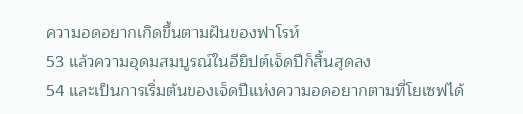ความอดอยากเกิดขึ้นตามฝันของฟาโรห์
53 แล้วความอุดมสมบูรณ์ในอียิปต์เจ็ดปีก็สิ้นสุดลง
54 และเป็นการเริ่มต้นของเจ็ดปีแห่งความอดอยากตามที่โยเซฟได้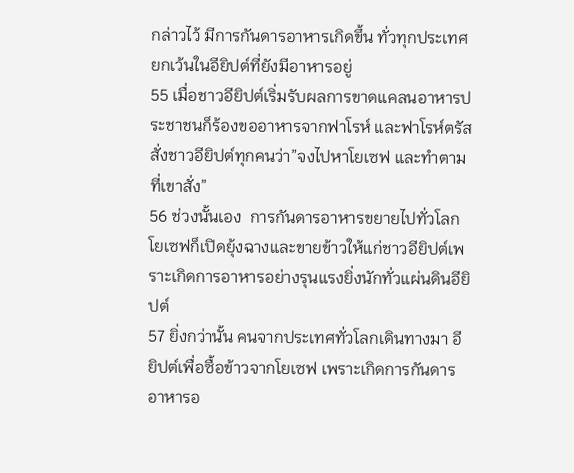กล่าวไว้ มีการกันดารอาหารเกิดขึ้น ทั่วทุกประเทศ ยกเว้นในอียิปต์ที่ยังมีอาหารอยู่
55 เมื่อชาวอียิปต์เริ่มรับผลการขาดแคลนอาหารประชาชนก็ร้องขออาหารจากฟาโรห์ และฟาโรห์ตรัสสั่งชาวอียิปต์ทุกคนว่า”จงไปหาโยเซฟ และทำตามที่เขาสั่ง”
56 ช่วงนั้นเอง  การกันดารอาหารขยายไปทั่วโลก โยเซฟก็เปิดยุ้งฉางและขายข้าวให้แก่ชาวอียิปต์เพราะเกิดการอาหารอย่างรุนแรงยิ่งนักทั่วแผ่นดินอียิปต์
57 ยิ่งกว่านั้น คนจากประเทศทั่วโลกเดินทางมา อียิปต์เพื่อซื้อข้าวจากโยเซฟ เพราะเกิดการกันดารอาหารอ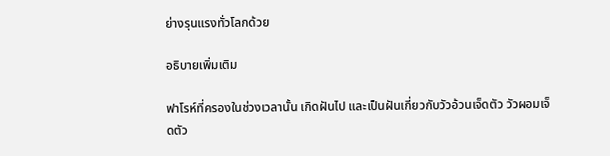ย่างรุนแรงทั่วโลกด้วย

อธิบายเพิ่มเติม

ฟาโรห์ที่ครองในช่วงเวลานั้น เกิดฝันไป และเป็นฝันเกี่ยวกับวัวอ้วนเจ็ดตัว วัวผอมเจ็ดตัว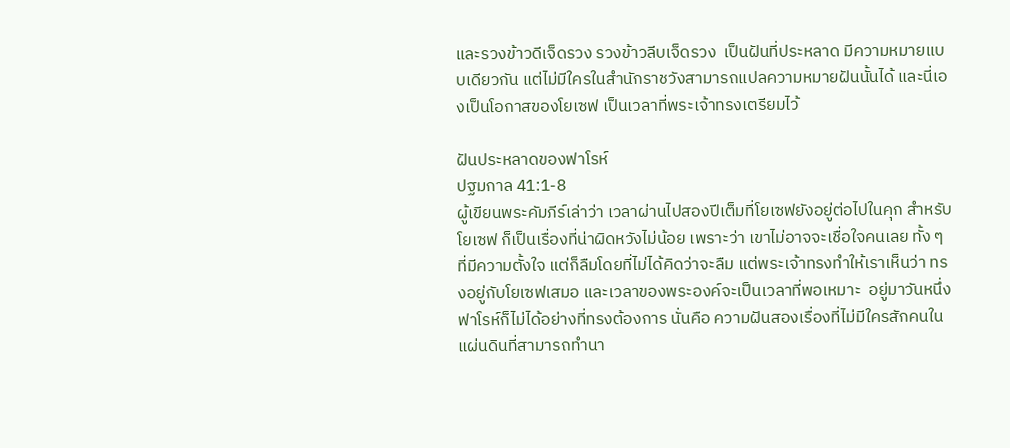และรวงข้าวดีเจ็ดรวง รวงข้าวลีบเจ็ดรวง  เป็นฝันที่ประหลาด มีความหมายแบบเดียวกัน แต่ไม่มีใครในสำนักราชวังสามารถแปลความหมายฝันนั้นได้ และนี่เองเป็นโอกาสของโยเซฟ เป็นเวลาที่พระเจ้าทรงเตรียมไว้

ฝันประหลาดของฟาโรห์
ปฐมกาล 41:1-8
ผู้เขียนพระคัมภีร์เล่าว่า เวลาผ่านไปสองปีเต็มที่โยเซฟยังอยู่ต่อไปในคุก สำหรับโยเซฟ ก็เป็นเรื่องที่น่าผิดหวังไม่น้อย เพราะว่า เขาไม่อาจจะเชื่อใจคนเลย ทั้ง ๆ ที่มีความตั้งใจ แต่ก็ลืมโดยที่ไม่ได้คิดว่าจะลืม แต่พระเจ้าทรงทำให้เราเห็นว่า ทรงอยู่กับโยเซฟเสมอ และเวลาของพระองค์จะเป็นเวลาที่พอเหมาะ  อยู่มาวันหนึ่ง ฟาโรห์ก็ไม่ได้อย่างที่ทรงต้องการ นั่นคือ ความฝันสองเรื่องที่ไม่มีใครสักคนในแผ่นดินที่สามารถทำนา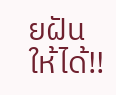ยฝันให้ได้!!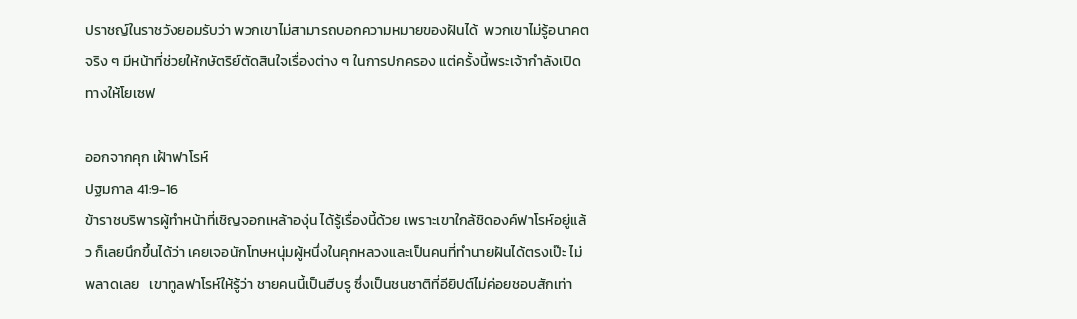ปราชญ์ในราชวังยอมรับว่า พวกเขาไม่สามารถบอกความหมายของฝันได้  พวกเขาไม่รู้อนาคตจริง ๆ มีหน้าที่ช่วยให้กษัตริย์ตัดสินใจเรื่องต่าง ๆ ในการปกครอง แต่ครั้งนี้พระเจ้ากำลังเปิดทางให้โยเซฟ

ออกจากคุก เฝ้าฟาโรห์
ปฐมกาล 41:9-16
ข้าราชบริพารผู้ทำหน้าที่เชิญจอกเหล้าองุ่น ได้รู้เรื่องนี้ด้วย เพราะเขาใกล้ชิดองค์ฟาโรห์อยู่แล้ว ก็เลยนึกขึ้นได้ว่า เคยเจอนักโทษหนุ่มผู้หนึ่งในคุกหลวงและเป็นคนที่ทำนายฝันได้ตรงเป๊ะ ไม่พลาดเลย   เขาทูลฟาโรห์ให้รู้ว่า ชายคนนี้เป็นฮีบรู ซึ่งเป็นชนชาติที่อียิปต์ไม่ค่อยชอบสักเท่า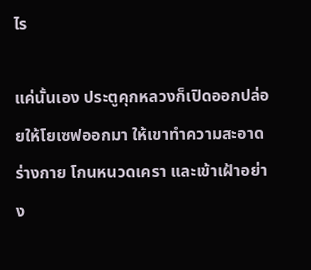ไร

แค่นั้นเอง ประตูคุกหลวงก็เปิดออกปล่อยให้โยเซฟออกมา ให้เขาทำความสะอาดร่างกาย โกนหนวดเครา และเข้าเฝ้าอย่าง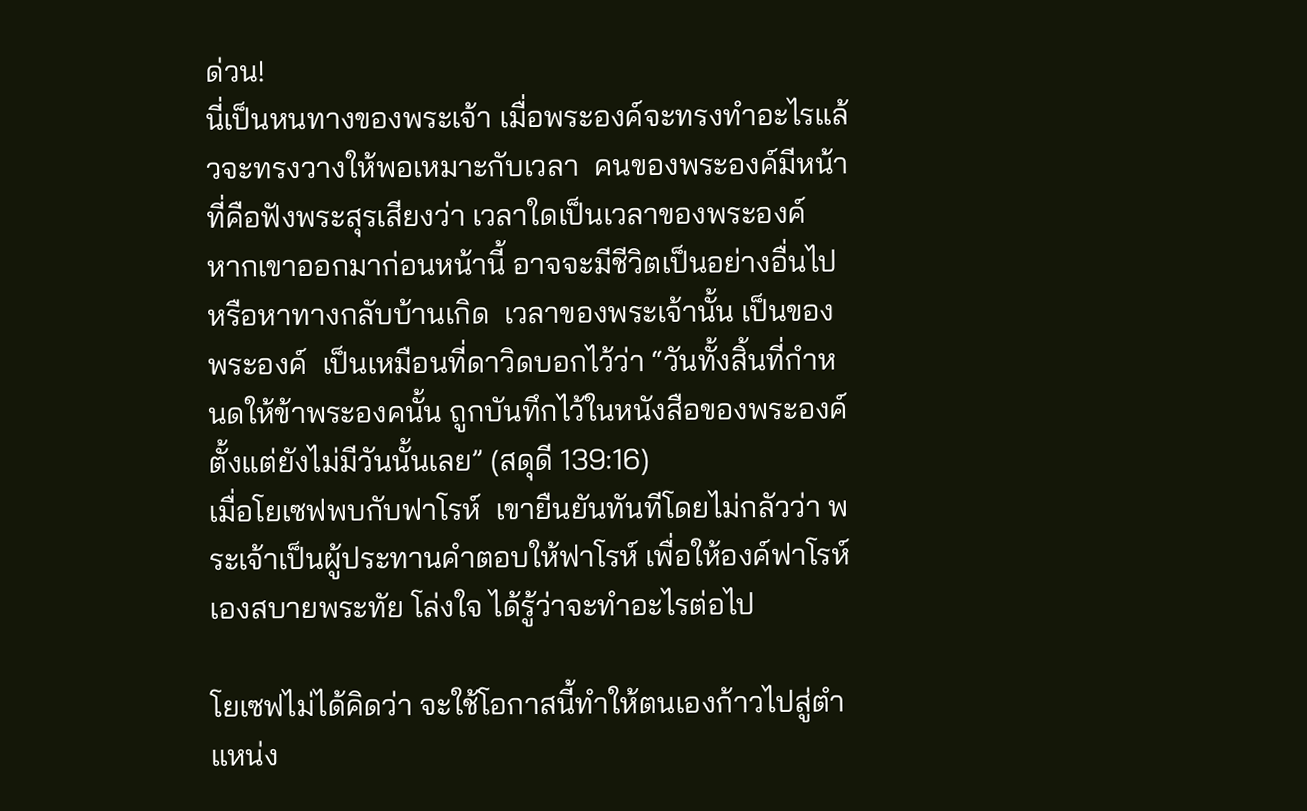ด่วน!
นี่เป็นหนทางของพระเจ้า เมื่อพระองค์จะทรงทำอะไรแล้วจะทรงวางให้พอเหมาะกับเวลา  คนของพระองค์มีหน้าที่คือฟังพระสุรเสียงว่า เวลาใดเป็นเวลาของพระองค์
หากเขาออกมาก่อนหน้านี้ อาจจะมีชีวิตเป็นอย่างอื่นไป  หรือหาทางกลับบ้านเกิด  เวลาของพระเจ้านั้น เป็นของพระองค์  เป็นเหมือนที่ดาวิดบอกไว้ว่า “วันทั้งสิ้นที่กำหนดให้ข้าพระองคนั้น ถูกบันทึกไว้ในหนังสือของพระองค์ ตั้งแต่ยังไม่มีวันนั้นเลย” (สดุดี 139:16)
เมื่อโยเซฟพบกับฟาโรห์  เขายืนยันทันทีโดยไม่กลัวว่า พระเจ้าเป็นผู้ประทานคำตอบให้ฟาโรห์ เพื่อให้องค์ฟาโรห์เองสบายพระทัย โล่งใจ ได้รู้ว่าจะทำอะไรต่อไป

โยเซฟไม่ได้คิดว่า จะใช้โอกาสนี้ทำให้ตนเองก้าวไปสู่ตำแหน่ง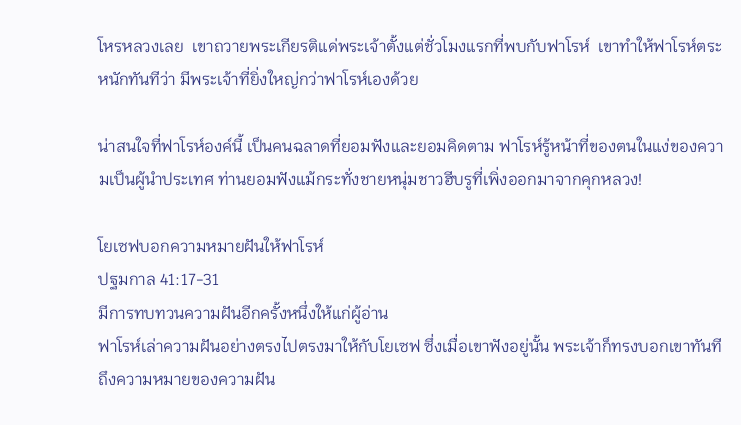โหรหลวงเลย  เขาถวายพระเกียรติแด่พระเจ้าตั้งแต่ชั่วโมงแรกที่พบกับฟาโรห์  เขาทำให้ฟาโรห์ตระหนักทันทีว่า มีพระเจ้าที่ยิ่งใหญ่กว่าฟาโรห์เองด้วย

น่าสนใจที่ฟาโรห์องค์นี้ เป็นคนฉลาดที่ยอมฟังและยอมคิดตาม ฟาโรห์รู้หน้าที่ของตนในแง่ของความเป็นผู้นำประเทศ ท่านยอมฟังแม้กระทั่งชายหนุ่มชาวฮีบรูที่เพิ่งออกมาจากคุกหลวง!

โยเซฟบอกความหมายฝันให้ฟาโรห์
ปฐมกาล 41:17-31
มีการทบทวนความฝันอีกครั้งหนึ่งให้แก่ผู้อ่าน
ฟาโรห์เล่าความฝันอย่างตรงไปตรงมาให้กับโยเซฟ ซึ่งเมื่อเขาฟังอยู่นั้น พระเจ้าก็ทรงบอกเขาทันทีถึงความหมายของความฝัน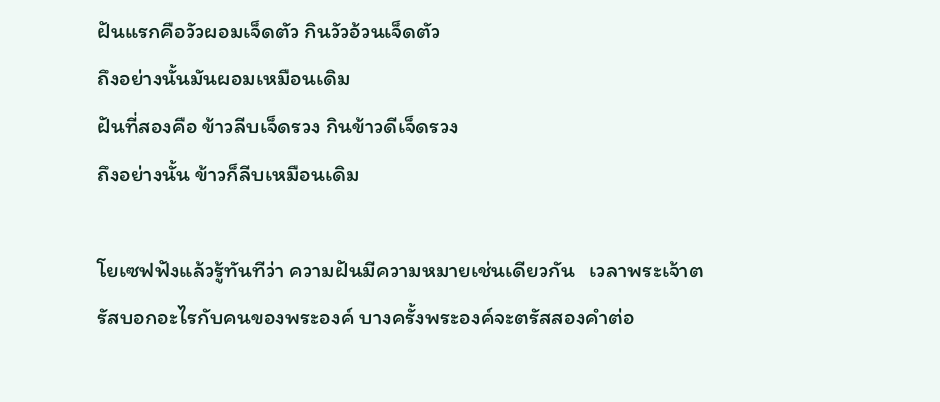ฝันแรกคือวัวผอมเจ็ดตัว กินวัวอ้วนเจ็ดตัว
ถึงอย่างนั้นมันผอมเหมือนเดิม
ฝันที่สองคือ ข้าวลีบเจ็ดรวง กินข้าวดีเจ็ดรวง
ถึงอย่างนั้น ข้าวก็ลีบเหมือนเดิม

โยเซฟฟังแล้วรู้ทันทีว่า ความฝันมีความหมายเช่นเดียวกัน   เวลาพระเจ้าตรัสบอกอะไรกับคนของพระองค์ บางครั้งพระองค์จะตรัสสองคำต่อ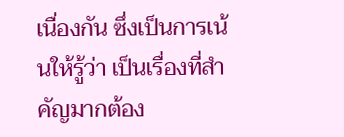เนื่องกัน ซึ่งเป็นการเน้นให้รู้ว่า เป็นเรื่องที่สำคัญมากต้อง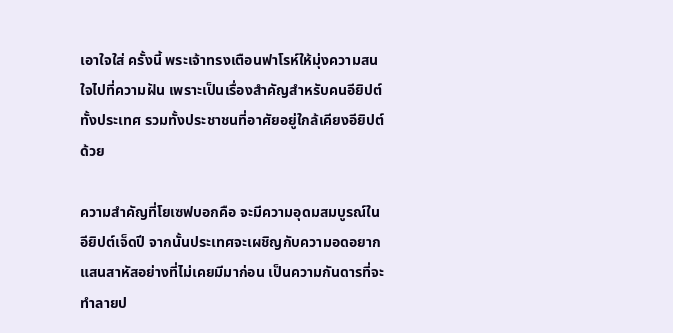เอาใจใส่ ครั้งนี้ พระเจ้าทรงเตือนฟาโรห์ให้มุ่งความสนใจไปที่ความฝัน เพราะเป็นเรื่องสำคัญสำหรับคนอียิปต์ทั้งประเทศ รวมทั้งประชาชนที่อาศัยอยู่ใกล้เคียงอียิปต์ด้วย

ความสำคัญที่โยเซฟบอกคือ จะมีความอุดมสมบูรณ์ในอียิปต์เจ็ดปี จากนั้นประเทศจะเผชิญกับความอดอยากแสนสาหัสอย่างที่ไม่เคยมีมาก่อน เป็นความกันดารที่จะทำลายป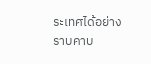ระเทศได้อย่างราบคาบ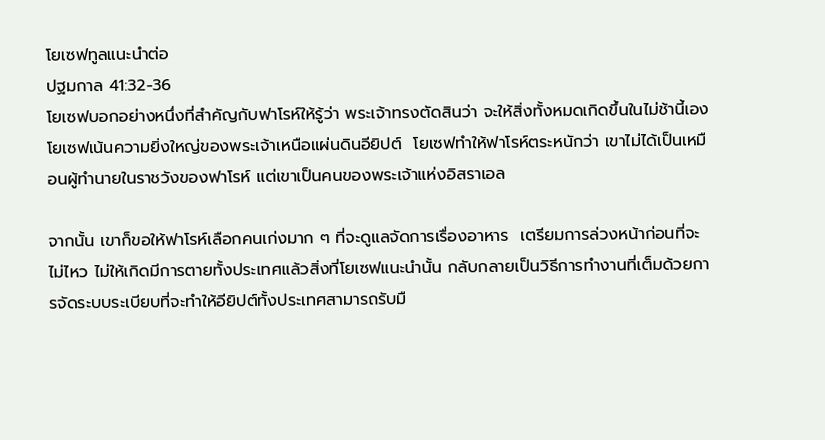โยเซฟทูลแนะนำต่อ
ปฐมกาล 41:32-36
โยเซฟบอกอย่างหนึ่งที่สำคัญกับฟาโรห์ให้รู้ว่า พระเจ้าทรงตัดสินว่า จะให้สิ่งทั้งหมดเกิดขึ้นในไม่ช้านี้เอง  โยเซฟเน้นความยิ่งใหญ่ของพระเจ้าเหนือแผ่นดินอียิปต์  โยเซฟทำให้ฟาโรห์ตระหนักว่า เขาไม่ได้เป็นเหมือนผู้ทำนายในราชวังของฟาโรห์ แต่เขาเป็นคนของพระเจ้าแห่งอิสราเอล

จากนั้น เขาก็ขอให้ฟาโรห์เลือกคนเก่งมาก ๆ ที่จะดูแลจัดการเรื่องอาหาร  เตรียมการล่วงหน้าก่อนที่จะไม่ไหว ไม่ให้เกิดมีการตายทั้งประเทศแล้วสิ่งที่โยเซฟแนะนำนั้น กลับกลายเป็นวิธีการทำงานที่เต็มด้วยการจัดระบบระเบียบที่จะทำให้อียิปต์ทั้งประเทศสามารถรับมื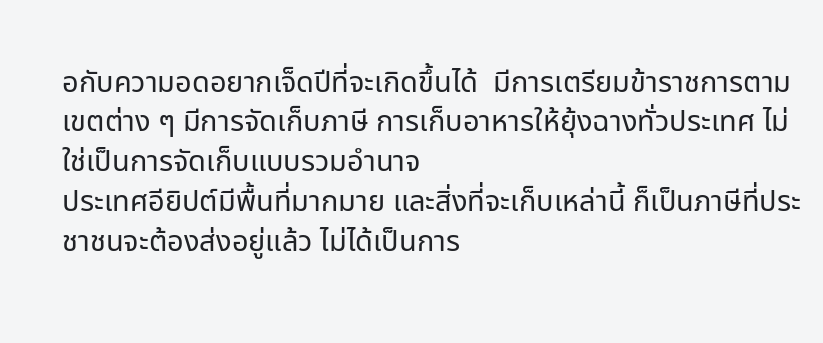อกับความอดอยากเจ็ดปีที่จะเกิดขึ้นได้  มีการเตรียมข้าราชการตามเขตต่าง ๆ มีการจัดเก็บภาษี การเก็บอาหารให้ยุ้งฉางทั่วประเทศ ไม่ใช่เป็นการจัดเก็บแบบรวมอำนาจ
ประเทศอียิปต์มีพื้นที่มากมาย และสิ่งที่จะเก็บเหล่านี้ ก็เป็นภาษีที่ประชาชนจะต้องส่งอยู่แล้ว ไม่ได้เป็นการ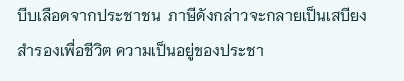บีบเลือดจากประชาชน  ภาษีดังกล่าวจะกลายเป็นเสบียงสำรองเพื่อชีวิต ความเป็นอยู่ของประชา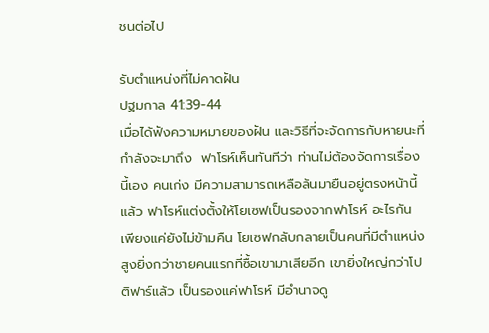ชนต่อไป

รับตำแหน่งที่ไม่คาดฝัน
ปฐมกาล 41:39-44
เมื่อได้ฟังความหมายของฝัน และวิธีที่จะจัดการกับหายนะที่กำลังจะมาถึง  ฟาโรห์เห็นทันทีว่า ท่านไม่ต้องจัดการเรื่องนี้เอง คนเก่ง มีความสามารถเหลือล้นมายืนอยู่ตรงหน้านี้แล้ว ฟาโรห์แต่งตั้งให้โยเซฟเป็นรองจากฟาโรห์ อะไรกัน เพียงแค่ยังไม่ข้ามคืน โยเซฟกลับกลายเป็นคนที่มีตำแหน่งสูงยิ่งกว่าชายคนแรกที่ซื้อเขามาเสียอีก เขายิ่งใหญ่กว่าโปติฟาร์แล้ว เป็นรองแค่ฟาโรห์ มีอำนาจดู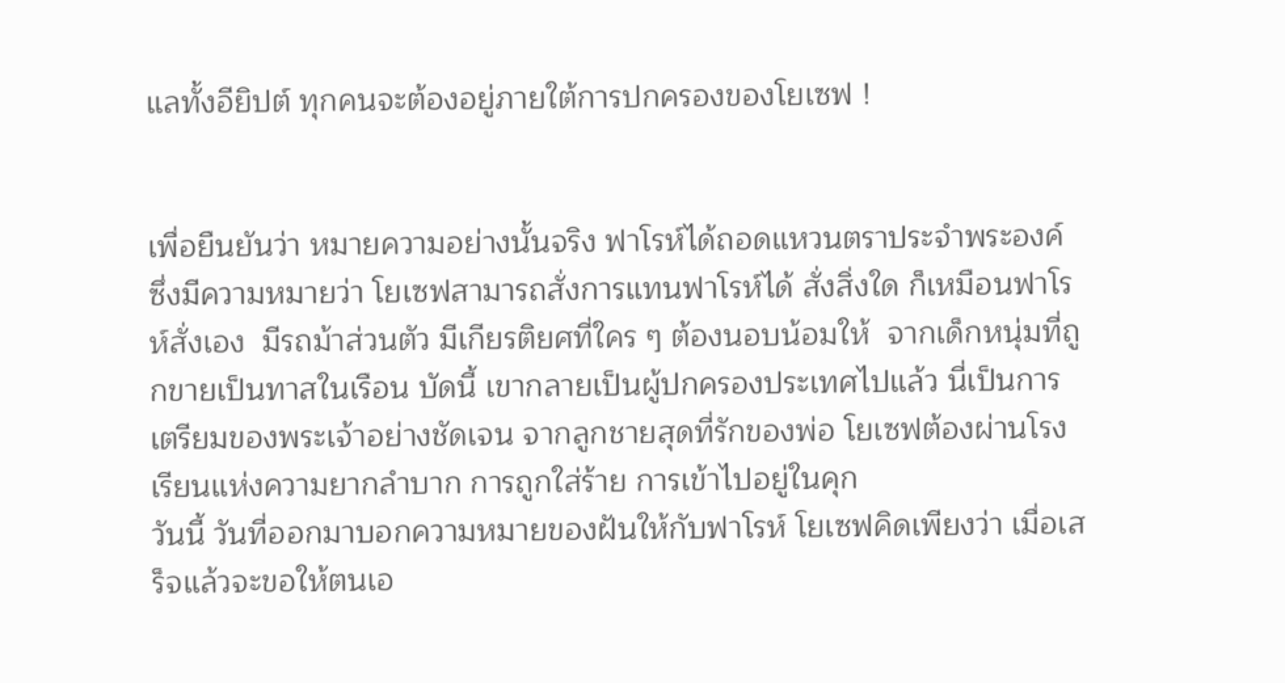แลทั้งอียิปต์ ทุกคนจะต้องอยู่ภายใต้การปกครองของโยเซฟ !


เพื่อยืนยันว่า หมายความอย่างนั้นจริง ฟาโรห์ได้ถอดแหวนตราประจำพระองค์ ซึ่งมีความหมายว่า โยเซฟสามารถสั่งการแทนฟาโรห์ได้ สั่งสิ่งใด ก็เหมือนฟาโรห์สั่งเอง  มีรถม้าส่วนตัว มีเกียรติยศที่ใคร ๆ ต้องนอบน้อมให้  จากเด็กหนุ่มที่ถูกขายเป็นทาสในเรือน บัดนี้ เขากลายเป็นผู้ปกครองประเทศไปแล้ว นี่เป็นการเตรียมของพระเจ้าอย่างชัดเจน จากลูกชายสุดที่รักของพ่อ โยเซฟต้องผ่านโรงเรียนแห่งความยากลำบาก การถูกใส่ร้าย การเข้าไปอยู่ในคุก
วันนี้ วันที่ออกมาบอกความหมายของฝันให้กับฟาโรห์ โยเซฟคิดเพียงว่า เมื่อเสร็จแล้วจะขอให้ตนเอ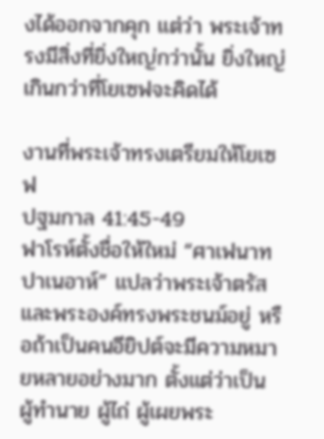งได้ออกจากคุก แต่ว่า พระเจ้าทรงมีสิ่งที่ยิ่งใหญ่กว่านั้น ยิ่งใหญ่เกินกว่าที่โยเซฟจะคิดได้

งานที่พระเจ้าทรงเตรียมให้โยเซฟ
ปฐมกาล 41:45-49
ฟาโรห์ตั้งชื่อให้ใหม่ “ศาเฟนาท ปาเนอาห์” แปลว่าพระเจ้าตรัส และพระองค์ทรงพระชนม์อยู่ หรือถ้าเป็นคนอียิปต์จะมีความหมายหลายอย่างมาก ตั้งแต่ว่าเป็น ผู้ทำนาย ผู้ไถ่ ผู้เผยพระ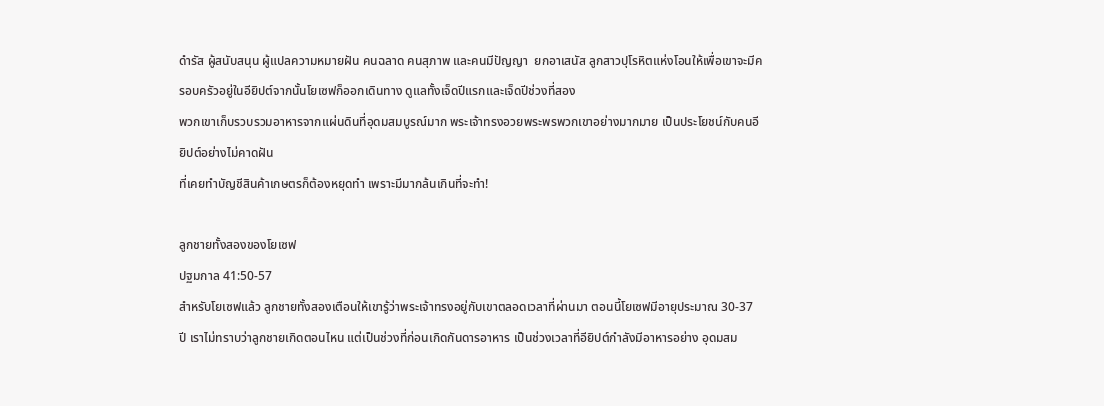ดำรัส ผู้สนับสนุน ผู้แปลความหมายฝัน คนฉลาด คนสุภาพ และคนมีปัญญา  ยกอาเสนัส ลูกสาวปุโรหิตแห่งโอนให้เพื่อเขาจะมีครอบครัวอยู่ในอียิปต์จากนั้นโยเซฟก็ออกเดินทาง ดูแลทั้งเจ็ดปีแรกและเจ็ดปีช่วงที่สอง
พวกเขาเก็บรวบรวมอาหารจากแผ่นดินที่อุดมสมบูรณ์มาก พระเจ้าทรงอวยพระพรพวกเขาอย่างมากมาย เป็นประโยชน์กับคนอียิปต์อย่างไม่คาดฝัน
ที่เคยทำบัญชีสินค้าเกษตรก็ต้องหยุดทำ เพราะมีมากล้นเกินที่จะทำ!

ลูกชายทั้งสองของโยเซฟ
ปฐมกาล 41:50-57
สำหรับโยเซฟแล้ว ลูกชายทั้งสองเตือนให้เขารู้ว่าพระเจ้าทรงอยู่กับเขาตลอดเวลาที่ผ่านมา ตอนนี้โยเซฟมีอายุประมาณ 30-37 ปี เราไม่ทราบว่าลูกชายเกิดตอนไหน แต่เป็นช่วงที่ก่อนเกิดกันดารอาหาร เป็นช่วงเวลาที่อียิปต์กำลังมีอาหารอย่าง อุดมสม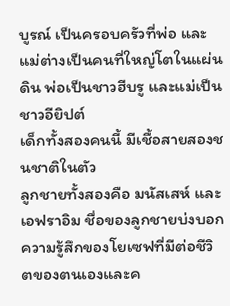บูรณ์ เป็นครอบครัวที่พ่อ และแม่ต่างเป็นคนที่ใหญ่โตในแผ่นดิน พ่อเป็นชาวฮีบรู และแม่เป็นชาวอียิปต์
เด็กทั้งสองคนนี้ มีเชื้อสายสองชนชาติในตัว
ลูกชายทั้งสองคือ มนัสเสห์ และเอฟราอิม ชื่อของลูกชายบ่งบอกความรู้สึกของโยเซฟที่มีต่อชีวิตของตนเองและค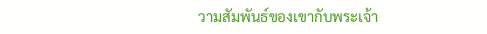วามสัมพันธ์ของเขากับพระเจ้า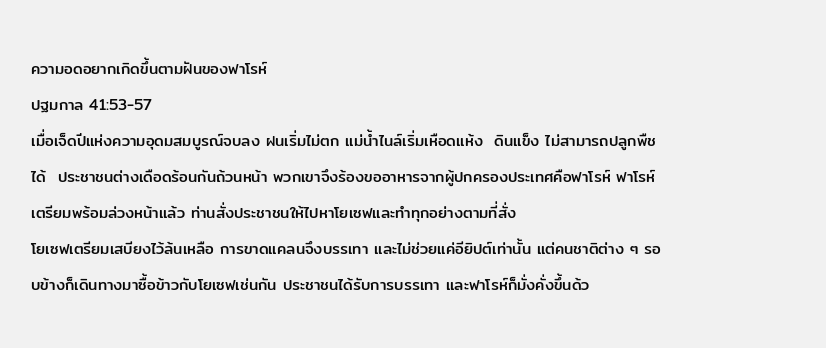ความอดอยากเกิดขึ้นตามฝันของฟาโรห์
ปฐมกาล 41:53-57
เมื่อเจ็ดปีแห่งความอุดมสมบูรณ์จบลง ฝนเริ่มไม่ตก แม่น้ำไนล์เริ่มเหือดแห้ง  ดินแข็ง ไม่สามารถปลูกพืชได้  ประชาชนต่างเดือดร้อนกันถ้วนหน้า พวกเขาจึงร้องขออาหารจากผู้ปกครองประเทศคือฟาโรห์ ฟาโรห์เตรียมพร้อมล่วงหน้าแล้ว ท่านสั่งประชาชนให้ไปหาโยเซฟและทำทุกอย่างตามที่สั่ง
โยเซฟเตรียมเสบียงไว้ล้นเหลือ การขาดแคลนจึงบรรเทา และไม่ช่วยแค่อียิปต์เท่านั้น แต่คนชาติต่าง ๆ รอบข้างก็เดินทางมาซื้อข้าวกับโยเซฟเช่นกัน ประชาชนได้รับการบรรเทา และฟาโรห์ก็มั่งคั่งขึ้นด้ว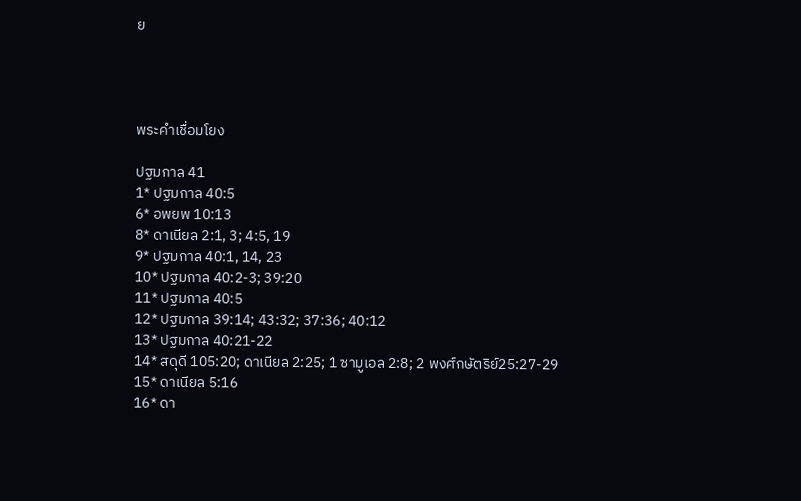ย




พระคำเชื่อมโยง

ปฐมกาล 41
1* ปฐมกาล 40:5
6* อพยพ 10:13
8* ดาเนียล 2:1, 3; 4:5, 19
9* ปฐมกาล 40:1, 14, 23
10* ปฐมกาล 40:2-3; 39:20
11* ปฐมกาล 40:5
12* ปฐมกาล 39:14; 43:32; 37:36; 40:12
13* ปฐมกาล 40:21-22
14* สดุดี 105:20; ดาเนียล 2:25; 1 ซามูเอล 2:8; 2 พงศ์กษัตริย์25:27-29
15* ดาเนียล 5:16
16* ดา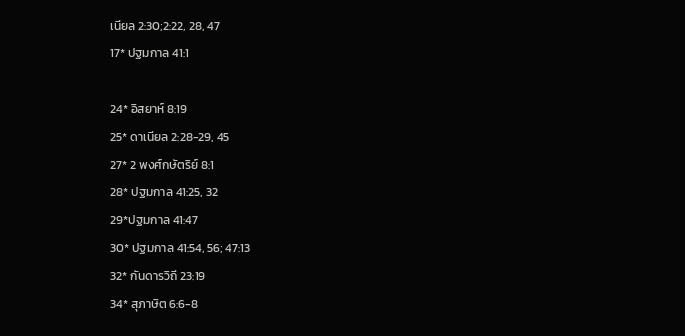เนียล 2:30;2:22, 28, 47
17* ปฐมกาล 41:1

24* อิสยาห์ 8:19
25* ดาเนียล 2:28-29, 45
27* 2 พงศ์กษัตริย์ 8:1
28* ปฐมกาล 41:25, 32
29*ปฐมกาล 41:47
30* ปฐมกาล 41:54, 56; 47:13
32* กันดารวิถี 23:19
34* สุภาษิต 6:6-8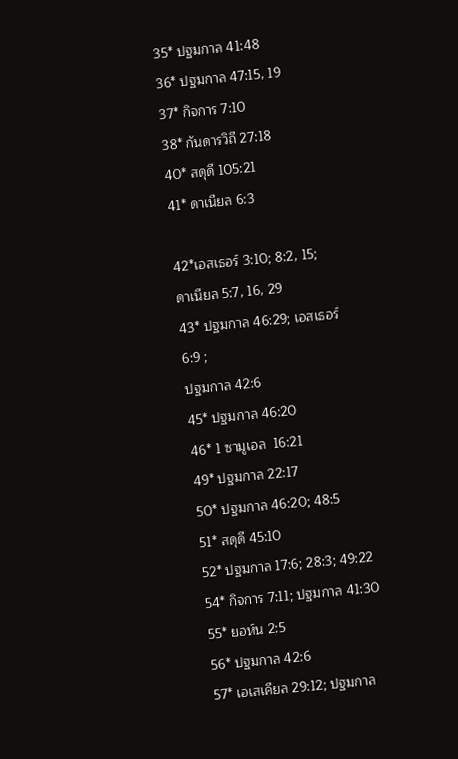35* ปฐมกาล 41:48
36* ปฐมกาล 47:15, 19
37* กิจการ 7:10
38* กันดารวิถี 27:18
40* สดุดี 105:21
41* ดาเนียล 6:3

42*เอสเธอร์ 3:10; 8:2, 15;
ดาเนียล 5:7, 16, 29
43* ปฐมกาล 46:29; เอสเธอร์ 6:9 ;
ปฐมกาล 42:6
45* ปฐมกาล 46:20
46* 1 ซามูเอล  16:21
49* ปฐมกาล 22:17
50* ปฐมกาล 46:20; 48:5
51* สดุดี 45:10
52* ปฐมกาล 17:6; 28:3; 49:22
54* กิจการ 7:11; ปฐมกาล 41:30
55* ยอห์น 2:5
56* ปฐมกาล 42:6
57* เอเสเคียล 29:12; ปฐมกาล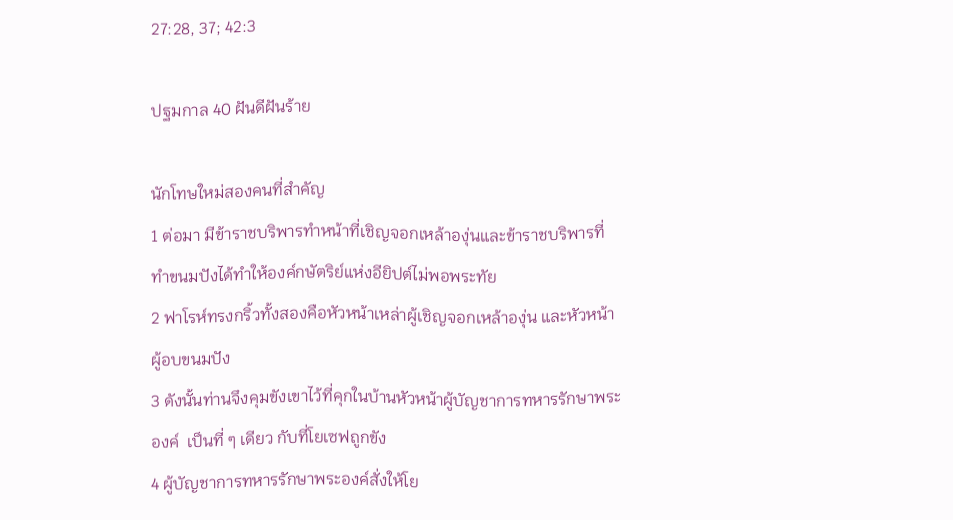27:28, 37; 42:3

ปฐมกาล 40 ฝันดีฝันร้าย

นักโทษใหม่สองคนที่สำคัญ
1 ต่อมา มีข้าราชบริพารทำหน้าที่เชิญจอกเหล้าองุ่นและข้าราชบริพารที่ทำขนมปังได้ทำให้องค์กษัตริย์แห่งอียิปต์ไม่พอพระทัย
2 ฟาโรห์ทรงกริ้วทั้งสองคือหัวหน้าเหล่าผู้เชิญจอกเหล้าองุ่น และหัวหน้าผู้อบขนมปัง
3 ดังนั้นท่านจึงคุมขังเขาไว้ที่คุกในบ้านหัวหน้าผู้บัญชาการทหารรักษาพระองค์  เป็นที่ ๆ เดียว กับที่โยเซฟถูกขัง
4 ผู้บัญชาการทหารรักษาพระองค์สั่งให้โย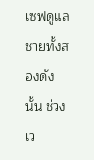เซฟดูแลชายทั้งสองดังนั้น ช่วงเว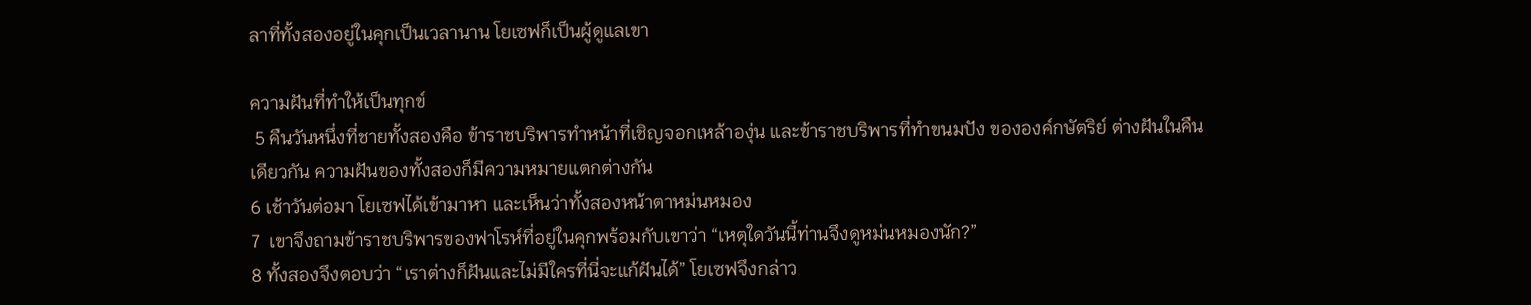ลาที่ทั้งสองอยู่ในคุกเป็นเวลานาน โยเซฟก็เป็นผู้ดูแลเขา

ความฝันที่ทำให้เป็นทุกข์
 5 คืนวันหนึ่งที่ชายทั้งสองคือ ข้าราชบริพารทำหน้าที่เชิญจอกเหล้าองุ่น และข้าราชบริพารที่ทำขนมปัง ขององค์กษัตริย์ ต่างฝันในคืนเดียวกัน ความฝันของทั้งสองก็มีความหมายแตกต่างกัน
6 เช้าวันต่อมา โยเซฟได้เข้ามาหา และเห็นว่าทั้งสองหน้าตาหม่นหมอง
7  เขาจึงถามข้าราชบริพารของฟาโรห์ที่อยู่ในคุกพร้อมกับเขาว่า “เหตุใดวันนี้ท่านจึงดูหม่นหมองนัก?”
8 ทั้งสองจึงตอบว่า “เราต่างก็ฝันและไม่มีใครที่นี่จะแก้ฝันได้” โยเซฟจึงกล่าว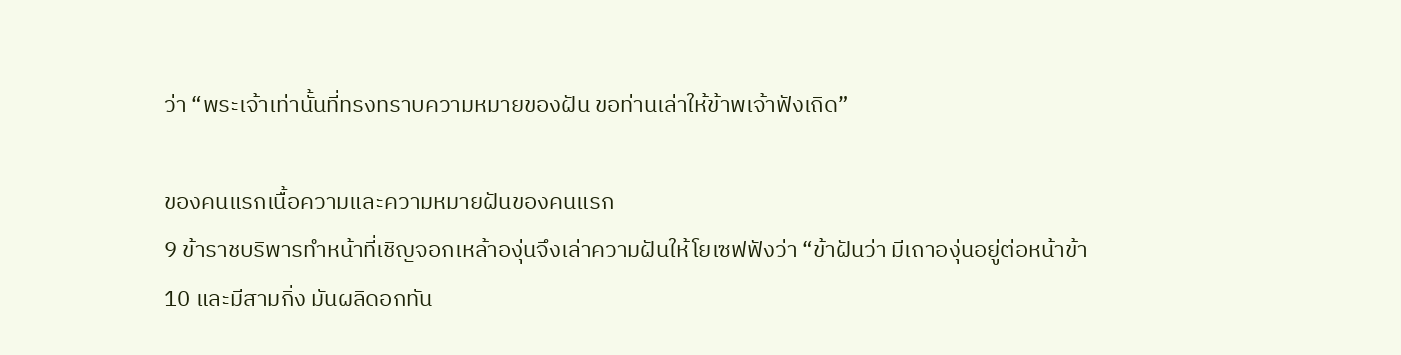ว่า “พระเจ้าเท่านั้นที่ทรงทราบความหมายของฝัน ขอท่านเล่าให้ข้าพเจ้าฟังเถิด”

ของคนแรกเนื้อความและความหมายฝันของคนแรก
9 ข้าราชบริพารทำหน้าที่เชิญจอกเหล้าองุ่นจึงเล่าความฝันให้โยเซฟฟังว่า “ข้าฝันว่า มีเถาองุ่นอยู่ต่อหน้าข้า
10 และมีสามกิ่ง มันผลิดอกทัน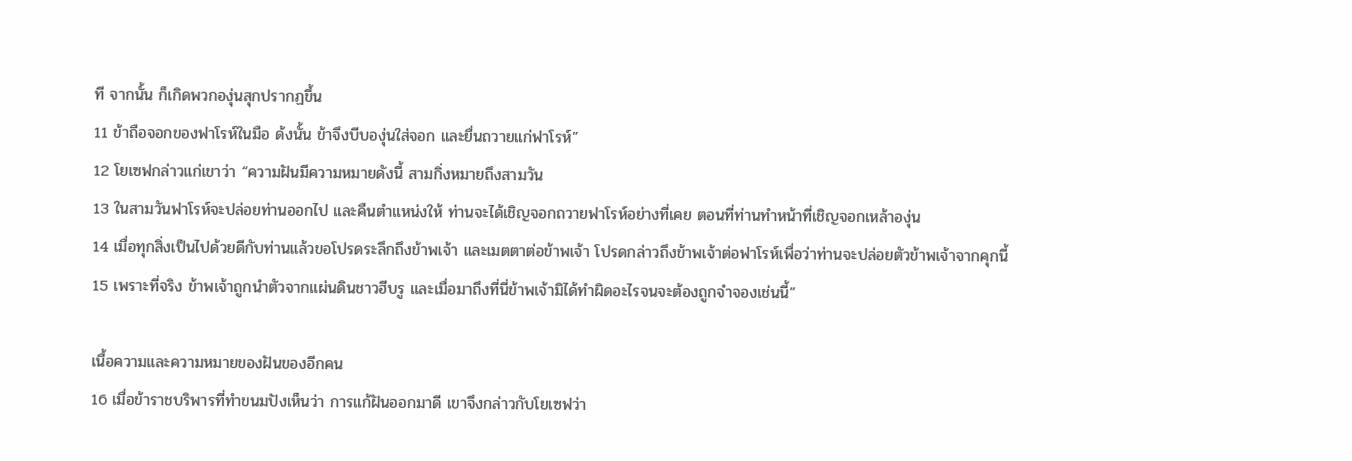ที จากนั้น ก็เกิดพวกองุ่นสุกปรากฏขึ้น
11 ข้าถือจอกของฟาโรห์ในมือ ด้งนั้น ข้าจึงบีบองุ่นใส่จอก และยื่นถวายแก่ฟาโรห์”
12 โยเซฟกล่าวแก่เขาว่า “ความฝันมีความหมายดังนี้ สามกิ่งหมายถึงสามวัน
13 ในสามวันฟาโรห์จะปล่อยท่านออกไป และคืนตำแหน่งให้ ท่านจะได้เชิญจอกถวายฟาโรห์อย่างที่เคย ตอนที่ท่านทำหน้าที่เชิญจอกเหล้าองุ่น
14 เมื่อทุกสิ่งเป็นไปด้วยดีกับท่านแล้วขอโปรดระลึกถึงข้าพเจ้า และเมตตาต่อข้าพเจ้า โปรดกล่าวถึงข้าพเจ้าต่อฟาโรห์เพื่อว่าท่านจะปล่อยตัวข้าพเจ้าจากคุกนี้
15 เพราะที่จริง ข้าพเจ้าถูกนำตัวจากแผ่นดินชาวฮีบรู และเมื่อมาถึงที่นี่ข้าพเจ้ามิได้ทำผิดอะไรจนจะต้องถูกจำจองเช่นนี้”

เนื้อความและความหมายของฝันของอีกคน
16 เมื่อข้าราชบริพารที่ทำขนมปังเห็นว่า การแก้ฝันออกมาดี เขาจึงกล่าวกับโยเซฟว่า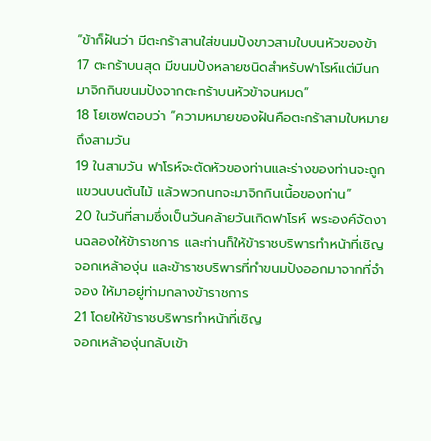“ข้าก็ฝันว่า มีตะกร้าสานใส่ขนมปังขาวสามใบบนหัวของข้า
17 ตะกร้าบนสุด มีขนมปังหลายชนิดสำหรับฟาโรห์แต่มีนกมาจิกกินขนมปังจากตะกร้าบนหัวข้าจนหมด”
18 โยเซฟตอบว่า “ความหมายของฝันคือตะกร้าสามใบหมายถึงสามวัน
19 ในสามวัน ฟาโรห์จะตัดหัวของท่านและร่างของท่านจะถูกแขวนบนต้นไม้ แล้วพวกนกจะมาจิกกินเนื้อของท่าน”
20 ในวันที่สามซึ่งเป็นวันคล้ายวันเกิดฟาโรห์ พระองค์จัดงานฉลองให้ข้าราชการ และท่านก็ให้ข้าราชบริพารทำหน้าที่เชิญจอกเหล้าองุ่น และข้าราชบริพารที่ทำขนมปังออกมาจากที่จำจอง ให้มาอยู่ท่ามกลางข้าราชการ
21 โดยให้ข้าราชบริพารทำหน้าที่เชิญ
จอกเหล้าองุ่นกลับเข้า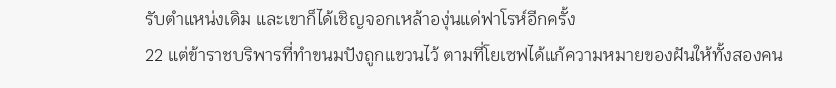รับตำแหน่งเดิม และเขาก็ได้เชิญจอกเหล้าองุ่นแด่ฟาโรห์อีกครั้ง
22 แต่ข้าราชบริพารที่ทำขนมปังถูกแขวนไว้ ตามที่โยเซฟได้แก้ความหมายของฝันให้ทั้งสองคน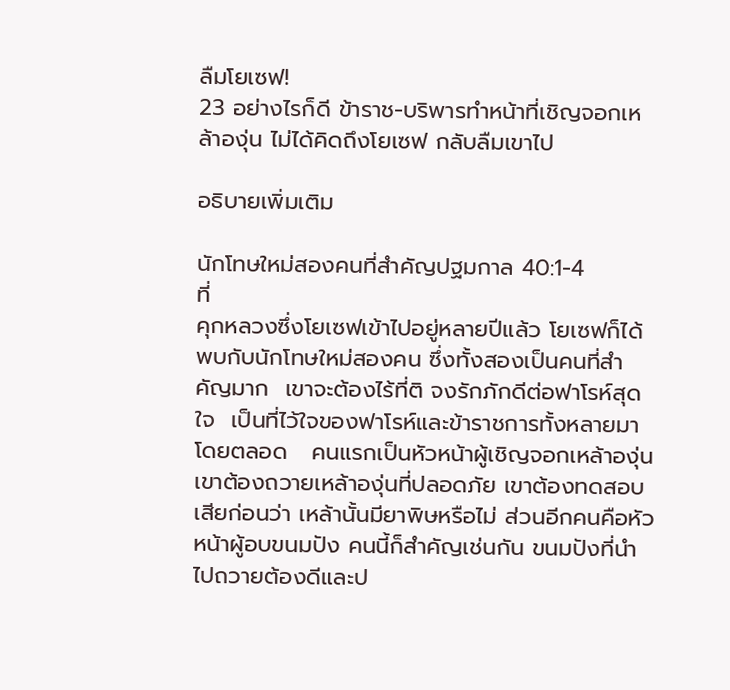ลืมโยเซฟ!
23 อย่างไรก็ดี ข้าราช-บริพารทำหน้าที่เชิญจอกเหล้าองุ่น ไม่ได้คิดถึงโยเซฟ กลับลืมเขาไป

อธิบายเพิ่มเติม

นักโทษใหม่สองคนที่สำคัญปฐมกาล 40:1-4
ที่
คุกหลวงซึ่งโยเซฟเข้าไปอยู่หลายปีแล้ว โยเซฟก็ได้พบกับนักโทษใหม่สองคน ซึ่งทั้งสองเป็นคนที่สำคัญมาก  เขาจะต้องไร้ที่ติ จงรักภักดีต่อฟาโรห์สุดใจ  เป็นที่ไว้ใจของฟาโรห์และข้าราชการทั้งหลายมาโดยตลอด   คนแรกเป็นหัวหน้าผู้เชิญจอกเหล้าองุ่น เขาต้องถวายเหล้าองุ่นที่ปลอดภัย เขาต้องทดสอบเสียก่อนว่า เหล้านั้นมียาพิษหรือไม่ ส่วนอีกคนคือหัวหน้าผู้อบขนมปัง คนนี้ก็สำคัญเช่นกัน ขนมปังที่นำไปถวายต้องดีและป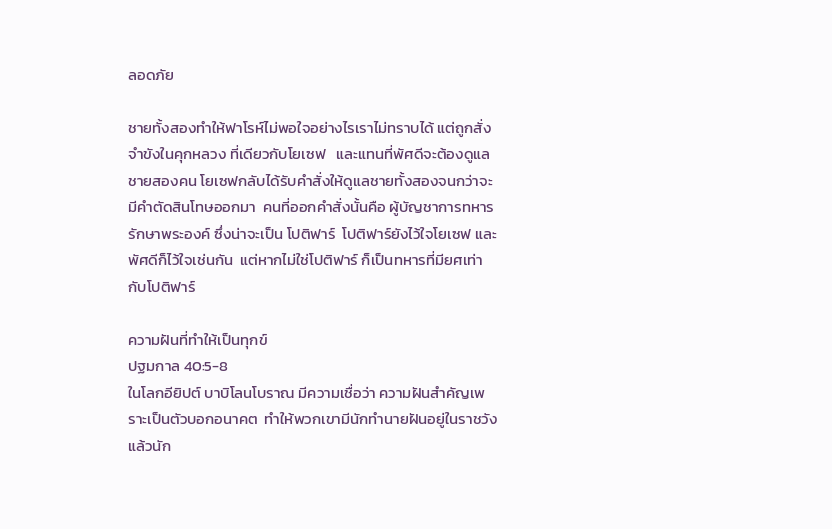ลอดภัย

ชายทั้งสองทำให้ฟาโรห์ไม่พอใจอย่างไรเราไม่ทราบได้ แต่ถูกสั่งจำขังในคุกหลวง ที่เดียวกับโยเซฟ   และแทนที่พัศดีจะต้องดูแลชายสองคน โยเซฟกลับได้รับคำสั่งให้ดูแลชายทั้งสองจนกว่าจะมีคำตัดสินโทษออกมา  คนที่ออกคำสั่งนั้นคือ ผู้บัญชาการทหารรักษาพระองค์ ซึ่งน่าจะเป็น โปติฟาร์  โปติฟาร์ยังไว้ใจโยเซฟ และพัศดีก็ไว้ใจเช่นกัน  แต่หากไม่ใช่โปติฟาร์ ก็เป็นทหารที่มียศเท่ากับโปติฟาร์

ความฝันที่ทำให้เป็นทุกข์
ปฐมกาล 40:5-8
ในโลกอียิปต์ บาบิโลนโบราณ มีความเชื่อว่า ความฝันสำคัญเพราะเป็นตัวบอกอนาคต  ทำให้พวกเขามีนักทำนายฝันอยู่ในราชวัง   แล้วนัก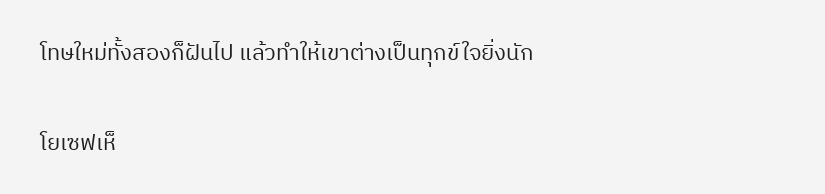โทษใหม่ทั้งสองก็ฝันไป แล้วทำให้เขาต่างเป็นทุกข์ใจยิ่งนัก

โยเซฟเห็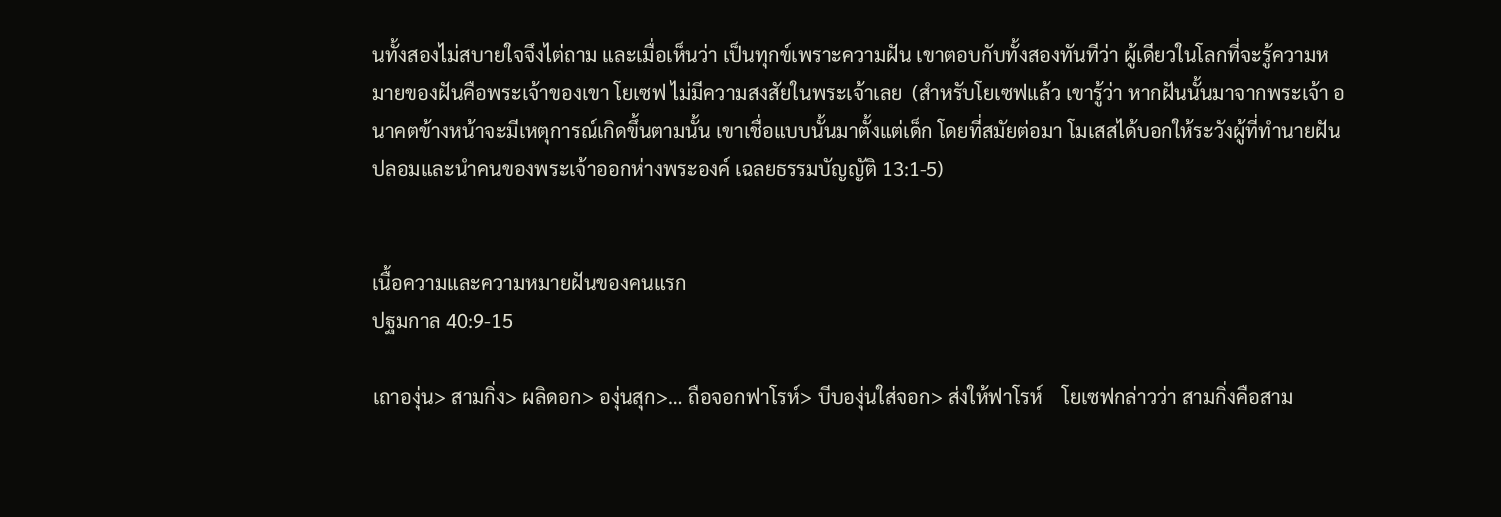นทั้งสองไม่สบายใจจึงไต่ถาม และเมื่อเห็นว่า เป็นทุกข์เพราะความฝัน เขาตอบกับทั้งสองทันทีว่า ผู้เดียวในโลกที่จะรู้ความหมายของฝันคือพระเจ้าของเขา โยเซฟ ไม่มีความสงสัยในพระเจ้าเลย  (สำหรับโยเซฟแล้ว เขารู้ว่า หากฝันนั้นมาจากพระเจ้า อนาคตข้างหน้าจะมีเหตุการณ์เกิดขึ้นตามนั้น เขาเชื่อแบบนั้นมาตั้งแต่เด็ก โดยที่สมัยต่อมา โมเสสได้บอกให้ระวังผู้ที่ทำนายฝันปลอมและนำคนของพระเจ้าออกห่างพระองค์ เฉลยธรรมบัญญัติ 13:1-5)


เนื้อความและความหมายฝันของคนแรก
ปฐมกาล 40:9-15

เถาองุ่น> สามกิ่ง> ผลิดอก> องุ่นสุก>… ถือจอกฟาโรห์> บีบองุ่นใส่จอก> ส่งให้ฟาโรห์    โยเซฟกล่าวว่า สามกิ่งคือสาม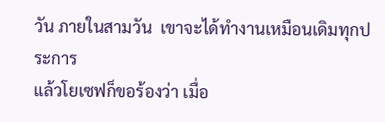วัน ภายในสามวัน  เขาจะได้ทำงานเหมือนเดิมทุกประการ
แล้วโยเซฟก็ขอร้องว่า เมื่อ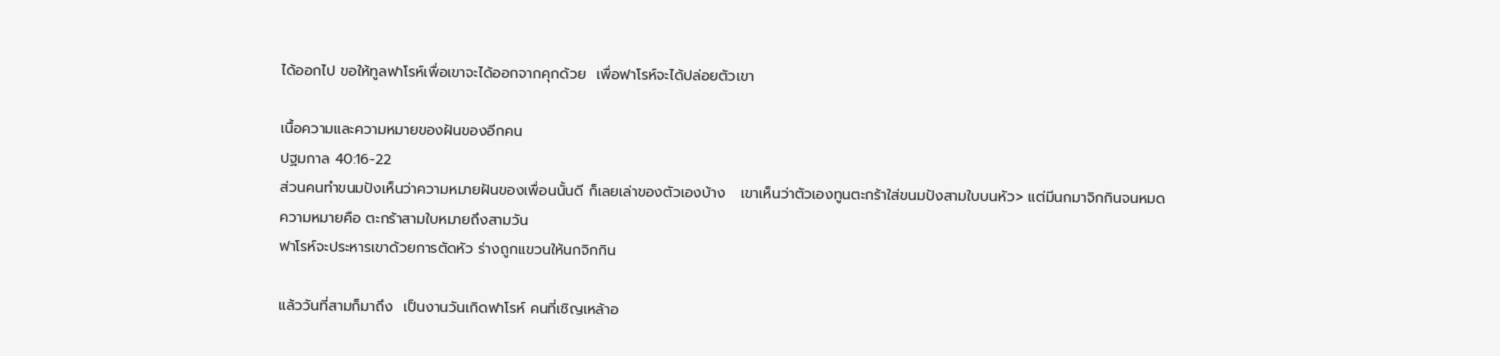ได้ออกไป ขอให้ทูลฟาโรห์เพื่อเขาจะได้ออกจากคุกด้วย  เพื่อฟาโรห์จะได้ปล่อยตัวเขา

เนื้อความและความหมายของฝันของอีกคน
ปฐมกาล 40:16-22
ส่วนคนทำขนมปังเห็นว่าความหมายฝันของเพื่อนนั้นดี ก็เลยเล่าของตัวเองบ้าง   เขาเห็นว่าตัวเองทูนตะกร้าใส่ขนมปังสามใบบนหัว> แต่มีนกมาจิกกินจนหมด
ความหมายคือ ตะกร้าสามใบหมายถึงสามวัน
ฟาโรห์จะประหารเขาด้วยการตัดหัว ร่างถูกแขวนให้นกจิกกิน

แล้ววันที่สามก็มาถึง  เป็นงานวันเกิดฟาโรห์ คนที่เชิญเหล้าอ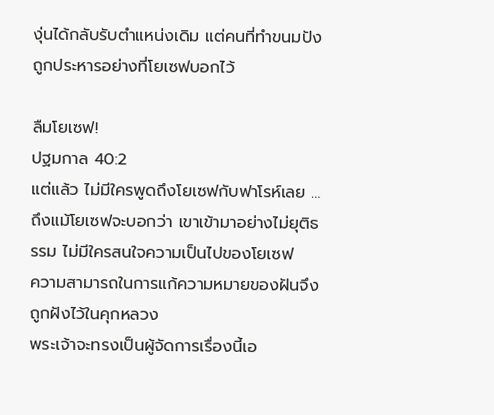งุ่นได้กลับรับตำแหน่งเดิม แต่คนที่ทำขนมปังถูกประหารอย่างที่โยเซฟบอกไว้

ลืมโยเซฟ!
ปฐมกาล 40:2
แต่แล้ว ไม่มีใครพูดถึงโยเซฟกับฟาโรห์เลย …ถึงแม้โยเซฟจะบอกว่า เขาเข้ามาอย่างไม่ยุติธรรม ไม่มีใครสนใจความเป็นไปของโยเซฟ
ความสามารถในการแก้ความหมายของฝันจึงถูกฝังไว้ในคุกหลวง
พระเจ้าจะทรงเป็นผู้จัดการเรื่องนี้เอ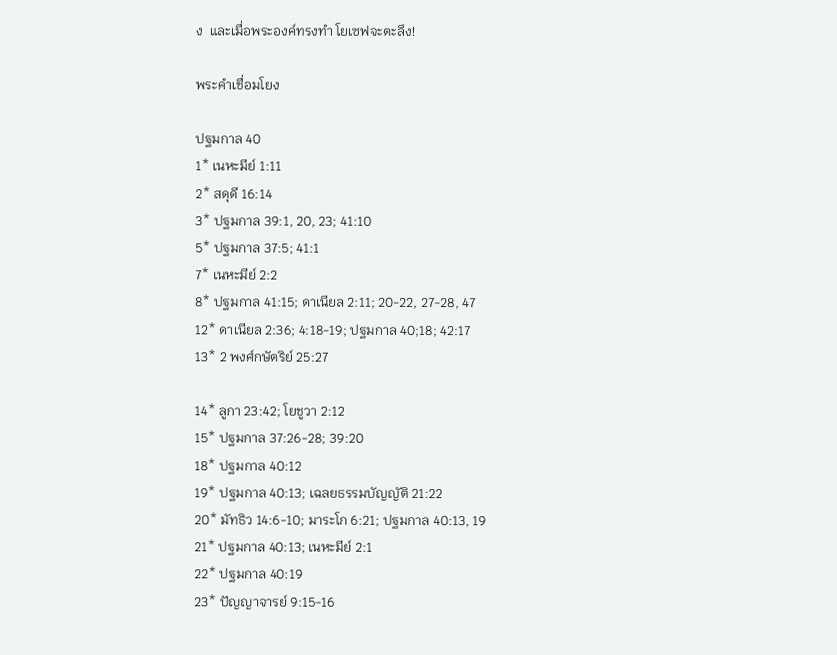ง  และเมื่อพระองค์ทรงทำ โยเซฟจะตะลึง!

พระคำเชื่อมโยง

ปฐมกาล 40
1* เนหะมีย์ 1:11
2* สดุดี 16:14
3* ปฐมกาล 39:1, 20, 23; 41:10
5* ปฐมกาล 37:5; 41:1
7* เนหะมีย์ 2:2
8* ปฐมกาล 41:15; ดาเนียล 2:11; 20-22, 27-28, 47
12* ดาเนียล 2:36; 4:18-19; ปฐมกาล 40;18; 42:17
13* 2 พงศ์กษัตริย์ 25:27

14* ลูกา 23:42; โยชูวา 2:12
15* ปฐมกาล 37:26-28; 39:20
18* ปฐมกาล 40:12
19* ปฐมกาล 40:13; เฉลยธรรมบัญญัติ 21:22
20* มัทธิว 14:6-10; มาระโก 6:21; ปฐมกาล 40:13, 19
21* ปฐมกาล 40:13; เนหะมีย์ 2:1
22* ปฐมกาล 40:19
23* ปัญญาจารย์ 9:15-16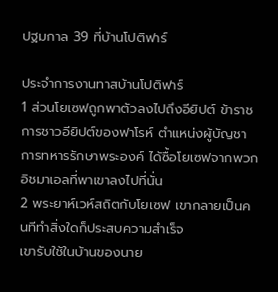ปฐมกาล 39 ที่บ้านโปติฟาร์

ประจำการงานทาสบ้านโปติฟาร์
1 ส่วนโยเซฟถูกพาตัวลงไปถึงอียิปต์ ข้าราชการชาวอียิปต์ของฟาโรห์ ตำแหน่งผู้บัญชาการทหารรักษาพระองค์ ได้ซื้อโยเซฟจากพวกอิชมาเอลที่พาเขาลงไปที่นั่น
2 พระยาห์เวห์สถิตกับโยเซฟ เขากลายเป็นคนทีทำสิ่งใดก็ประสบความสำเร็จ
เขารับใช้ในบ้านของนาย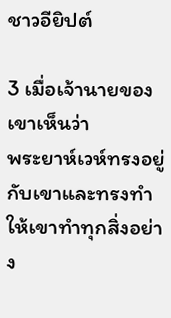ชาวอียิปต์

3 เมื่อเจ้านายของเขาเห็นว่า
พระยาห์เวห์ทรงอยู่กับเขาและทรงทำให้เขาทำทุกสิ่งอย่าง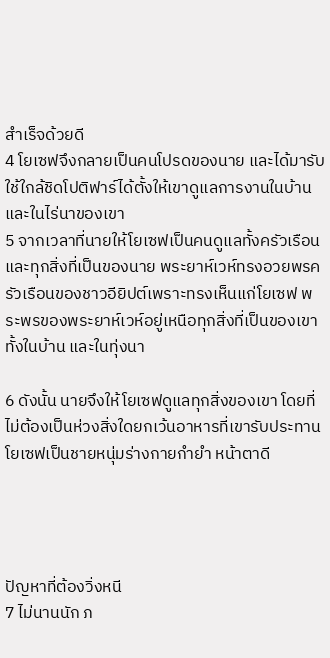สำเร็จด้วยดี
4 โยเซฟจึงกลายเป็นคนโปรดของนาย และได้มารับใช้ใกล้ชิดโปติฟาร์ได้ตั้งให้เขาดูแลการงานในบ้านและในไร่นาของเขา
5 จากเวลาที่นายให้โยเซฟเป็นคนดูแลทั้งครัวเรือนและทุกสิ่งที่เป็นของนาย พระยาห์เวห์ทรงอวยพรครัวเรือนของชาวอียิปต์เพราะทรงเห็นแก่โยเซฟ พระพรของพระยาห์เวห์อยู่เหนือทุกสิ่งที่เป็นของเขาทั้งในบ้าน และในทุ่งนา

6 ดังนั้น นายจึงให้โยเซฟดูแลทุกสิ่งของเขา โดยที่ไม่ต้องเป็นห่วงสิ่งใดยกเว้นอาหารที่เขารับประทาน โยเซฟเป็นชายหนุ่มร่างกายกำยำ หน้าตาดี




ปัญหาที่ต้องวิ่งหนี
7 ไม่นานนัก ภ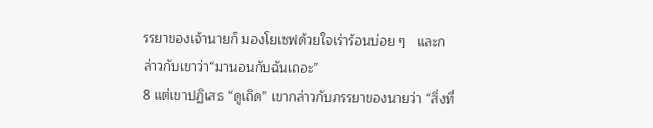รรยาของเจ้านายก็ มองโยเซฟด้วยใจเร่าร้อนบ่อย ๆ   และกล่าวกับเขาว่า“มานอนกับฉันเถอะ”
8 แต่เขาปฏิเสธ “ดูเถิด” เขากล่าวกับภรรยาของนายว่า “สิ่งที่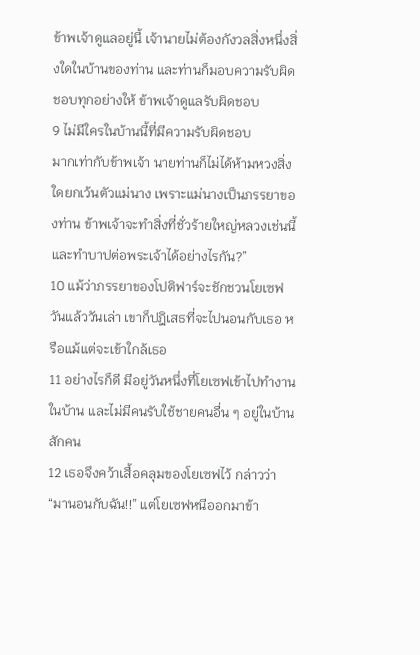ข้าพเจ้าดูแลอยู่นี้ เจ้านายไม่ต้องกังวลสิ่งหนึ่งสิ่งใดในบ้านของท่าน และท่านก็มอบความรับผิดชอบทุกอย่างให้ ข้าพเจ้าดูแลรับผิดชอบ
9 ไม่มีใครในบ้านนี้ที่มีความรับผิดชอบ
มากเท่ากับข้าพเจ้า นายท่านก็ไม่ได้ห้ามหวงสิ่งใดยกเว้นตัวแม่นาง เพราะแม่นางเป็นภรรยาของท่าน ข้าพเจ้าจะทำสิ่งที่ชั่วร้ายใหญ่หลวงเช่นนี้และทำบาปต่อพระเจ้าได้อย่างไรกัน?”
10 แม้ว่าภรรยาของโปติฟาร์จะชักชวนโยเซฟวันแล้ววันเล่า เขาก็ปฎิเสธที่จะไปนอนกับเธอ หรือแม้แต่จะเข้าใกล้เธอ
11 อย่างไรก็ดี มีอยู่วันหนึ่งที่โยเซฟเข้าไปทำงานในบ้าน และไม่มีคนรับใช้ชายคนอื่น ๆ อยู่ในบ้านสักคน
12 เธอจึงคว้าเสื้อคลุมของโยเซฟไว้ กล่าวว่า “มานอนกับฉัน!!” แต่โยเซฟหนีออกมาข้า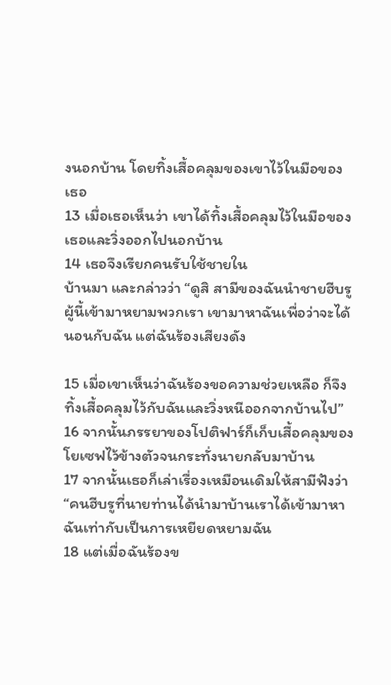งนอกบ้าน โดยทิ้งเสื้อคลุมของเขาไว้ในมือของเธอ
13 เมื่อเธอเห็นว่า เขาได้ทิ้งเสื้อคลุมไว้ในมือของเธอและวิ่งออกไปนอกบ้าน
14 เธอจึงเรียกคนรับใช้ชายใน
บ้านมา และกล่าวว่า “ดูสิ สามีของฉันนำชายฮีบรูผู้นี้เข้ามาหยามพวกเรา เขามาหาฉันเพื่อว่าจะได้นอนกับฉัน แต่ฉันร้องเสียงดัง

15 เมื่อเขาเห็นว่าฉันร้องขอความช่วยเหลือ ก็จึงทิ้งเสื้อคลุมไว้กับฉันและวิ่งหนีออกจากบ้านไป”
16 จากนั้นภรรยาของโปติฟาร์ก็เก็บเสื้อคลุมของโยเซฟไว้ข้างตัวจนกระทั่งนายกลับมาบ้าน
17 จากนั้นเธอก็เล่าเรื่องเหมือนเดิมให้สามีฟังว่า“คนฮีบรูที่นายท่านได้นำมาบ้านเราได้เข้ามาหาฉันเท่ากับเป็นการเหยียดหยามฉัน
18 แต่เมื่อฉันร้องข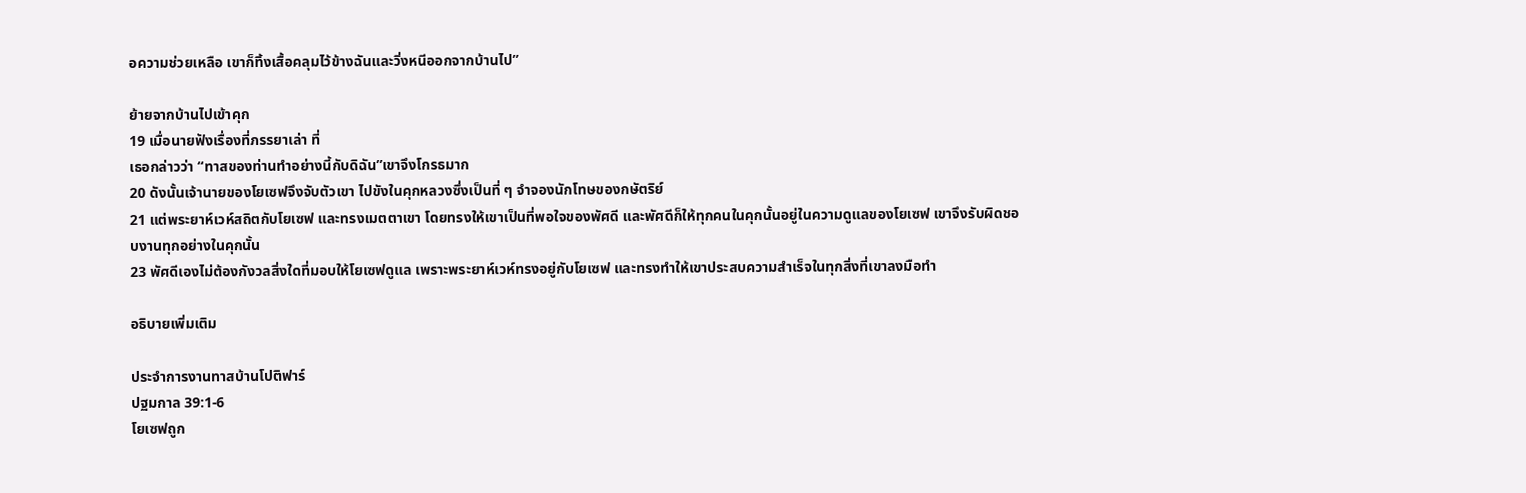อความช่วยเหลือ เขาก็ทิ้งเสื้อคลุมไว้ข้างฉันและวิ่งหนีออกจากบ้านไป”

ย้ายจากบ้านไปเข้าคุก
19 เมื่อนายฟังเรื่องที่ภรรยาเล่า ที่
เธอกล่าวว่า “ทาสของท่านทำอย่างนี้กับดิฉัน”เขาจึงโกรธมาก
20 ดังนั้นเจ้านายของโยเซฟจึงจับตัวเขา ไปขังในคุกหลวงซึ่งเป็นที่ ๆ จำจองนักโทษของกษัตริย์
21 แต่พระยาห์เวห์สถิตกับโยเซฟ และทรงเมตตาเขา โดยทรงให้เขาเป็นที่พอใจของพัศดี และพัศดีก็ให้ทุกคนในคุกนั้นอยู่ในความดูแลของโยเซฟ เขาจึงรับผิดชอบงานทุกอย่างในคุกนั้น
23 พัศดีเองไม่ต้องกังวลสิ่งใดที่มอบให้โยเซฟดูแล เพราะพระยาห์เวห์ทรงอยู่กับโยเซฟ และทรงทำให้เขาประสบความสำเร็จในทุกสิ่งที่เขาลงมือทำ

อธิบายเพิ่มเติม

ประจำการงานทาสบ้านโปติฟาร์
ปฐมกาล 39:1-6
โยเซฟถูก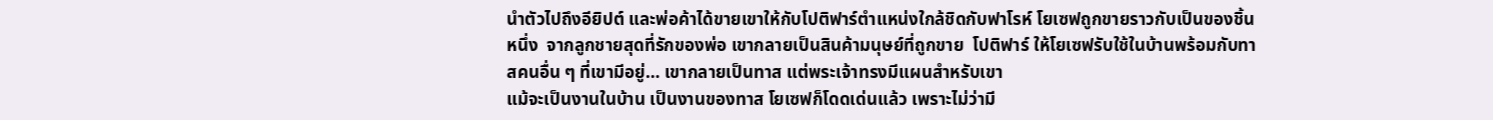นำตัวไปถึงอียิปต์ และพ่อค้าได้ขายเขาให้กับโปติฟาร์ตำแหน่งใกล้ชิดกับฟาโรห์ โยเซฟถูกขายราวกับเป็นของชิ้นหนึ่ง  จากลูกชายสุดที่รักของพ่อ เขากลายเป็นสินค้ามนุษย์ที่ถูกขาย  โปติฟาร์ ให้โยเซฟรับใช้ในบ้านพร้อมกับทาสคนอื่น ๆ ที่เขามีอยู่… เขากลายเป็นทาส แต่พระเจ้าทรงมีแผนสำหรับเขา
แม้จะเป็นงานในบ้าน เป็นงานของทาส โยเซฟก็โดดเด่นแล้ว เพราะไม่ว่ามี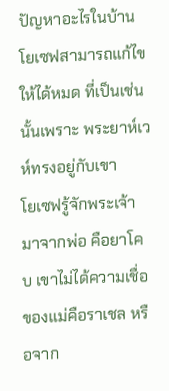ปัญหาอะไรในบ้าน โยเซฟสามารถแก้ไขให้ได้หมด ที่เป็นเช่นนั้นเพราะ พระยาห์เวห์ทรงอยู่กับเขา
โยเซฟรู้จักพระเจ้ามาจากพ่อ คือยาโคบ เขาไม่ได้ความเชื่อของแม่คือราเชล หรือจาก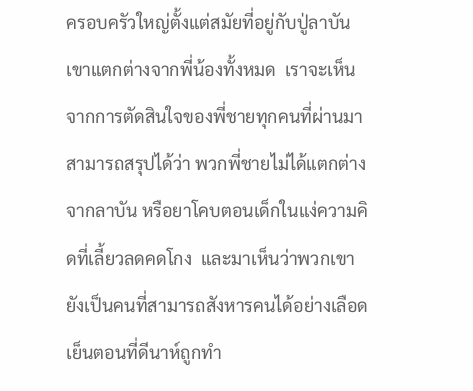ครอบครัวใหญ่ตั้งแต่สมัยที่อยู่กับปู่ลาบัน
เขาแตกต่างจากพี่น้องทั้งหมด  เราจะเห็นจากการตัดสินใจของพี่ชายทุกคนที่ผ่านมา สามารถสรุปได้ว่า พวกพี่ชายไม่ได้แตกต่างจากลาบัน หรือยาโคบตอนเด็กในแง่ความคิดที่เลี้ยวลดคดโกง  และมาเห็นว่าพวกเขายังเป็นคนที่สามารถสังหารคนได้อย่างเลือดเย็นตอนที่ดีนาห์ถูกทำ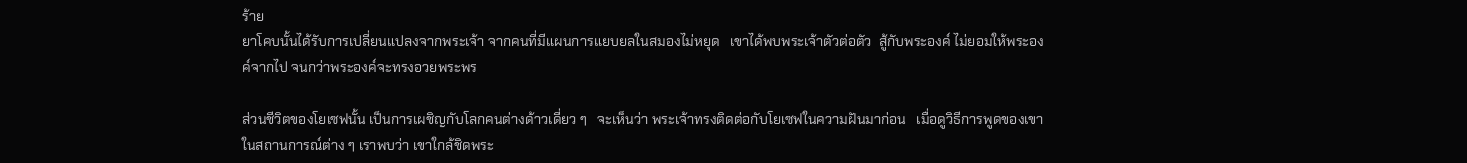ร้าย
ยาโคบนั้นได้รับการเปลี่ยนแปลงจากพระเจ้า จากคนที่มีแผนการแยบยลในสมองไม่หยุด   เขาได้พบพระเจ้าตัวต่อตัว  สู้กับพระองค์ ไม่ยอมให้พระองค์จากไป จนกว่าพระองค์จะทรงอวยพระพร

ส่วนชีวิตของโยเซฟนั้น เป็นการเผชิญกับโลกคนต่างด้าวเดี่ยว ๆ   จะเห็นว่า พระเจ้าทรงติดต่อกับโยเซฟในความฝันมาก่อน   เมื่อดูวิธีการพูดของเขาในสถานการณ์ต่าง ๆ เราพบว่า เขาใกล้ชิดพระ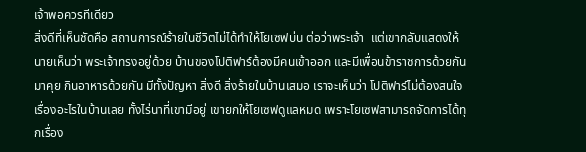เจ้าพอควรทีเดียว
สิ่งดีที่เห็นชัดคือ สถานการณ์ร้ายในชีวิตไม่ได้ทำให้โยเซฟบ่น ต่อว่าพระเจ้า  แต่เขากลับแสดงให้นายเห็นว่า พระเจ้าทรงอยู่ด้วย บ้านของโปติฟาร์ต้องมีคนเข้าออก และมีเพื่อนข้าราชการด้วยกันมาคุย กินอาหารด้วยกัน มีทั้งปัญหา สิ่งดี สิ่งร้ายในบ้านเสมอ เราจะเห็นว่า โปติฟาร์ไม่ต้องสนใจเรื่องอะไรในบ้านเลย ทั้งไร่นาที่เขามีอยู่ เขายกให้โยเซฟดูแลหมด เพราะโยเซฟสามารถจัดการได้ทุกเรื่อง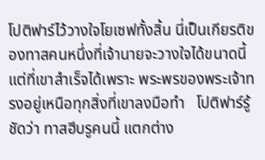โปติฟาร์ไว้วางใจโยเซฟทั้งสิ้น นี่เป็นเกียรติของทาสคนหนึ่งที่เจ้านายจะวางใจได้ขนาดนี้ แต่ที่เขาสำเร็จได้เพราะ พระพรของพระเจ้าทรงอยู่เหนือทุกสิ่งที่เขาลงมือทำ   โปติฟาร์รู้ชัดว่า ทาสฮีบรูคนนี้ แตกต่าง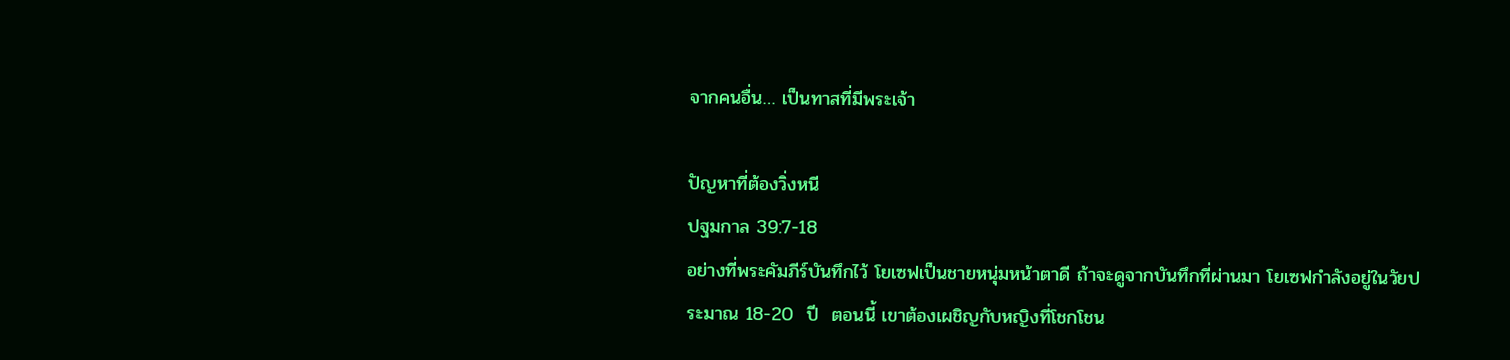จากคนอื่น… เป็นทาสที่มีพระเจ้า

ปัญหาที่ต้องวิ่งหนี
ปฐมกาล 39:7-18
อย่างที่พระคัมภีร์บันทึกไว้ โยเซฟเป็นชายหนุ่มหน้าตาดี ถ้าจะดูจากบันทึกที่ผ่านมา โยเซฟกำลังอยู่ในวัยประมาณ 18-20  ปี  ตอนนี้ เขาต้องเผชิญกับหญิงที่โชกโชน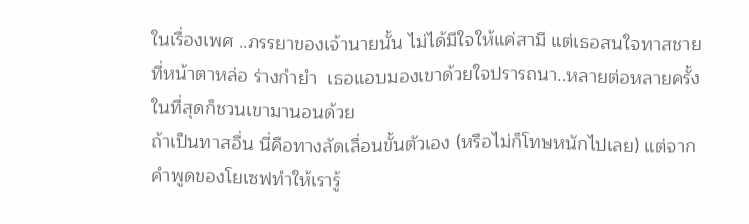ในเรื่องเพศ ..ภรรยาของเจ้านายนั้น ไม่ได้มีใจให้แค่สามี แต่เธอสนใจทาสชายที่หน้าตาหล่อ ร่างกำยำ  เธอแอบมองเขาด้วยใจปรารถนา..หลายต่อหลายครั้ง  ในที่สุดก็ชวนเขามานอนด้วย
ถ้าเป็นทาสอื่น นี่คือทางลัดเลื่อนขั้นตัวเอง (หรือไม่ก็โทษหนักไปเลย) แต่จากคำพูดของโยเซฟทำให้เรารู้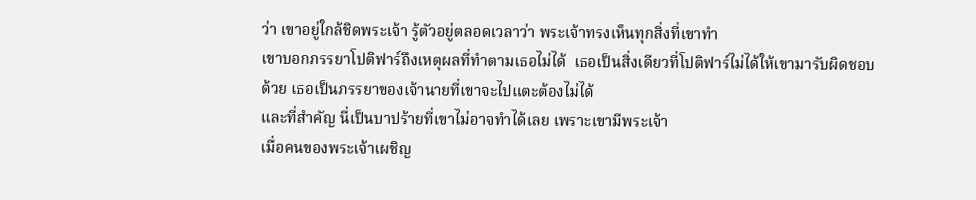ว่า เขาอยู่ใกล้ชิดพระเจ้า รู้ตัวอยู่ตลอดเวลาว่า พระเจ้าทรงเห็นทุกสิ่งที่เขาทำ
เขาบอกภรรยาโปติฟาร์ถึงเหตุผลที่ทำตามเธอไม่ได้  เธอเป็นสิ่งเดียวที่โปติฟาร์ไม่ได้ให้เขามารับผิดชอบด้วย เธอเป็นภรรยาของเจ้านายที่เขาจะไปแตะต้องไม่ได้
และที่สำคัญ นี่เป็นบาปร้ายที่เขาไม่อาจทำได้เลย เพราะเขามีพระเจ้า
เมื่อคนของพระเจ้าเผชิญ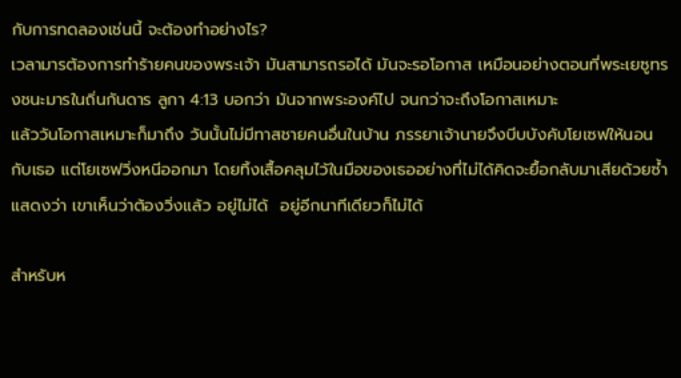กับการทดลองเช่นนี้ จะต้องทำอย่างไร?
เวลามารต้องการทำร้ายคนของพระเจ้า มันสามารถรอได้ มันจะรอโอกาส เหมือนอย่างตอนที่พระเยซูทรงชนะมารในถิ่นกันดาร ลูกา 4:13 บอกว่า มันจากพระองค์ไป จนกว่าจะถึงโอกาสเหมาะ
แล้ววันโอกาสเหมาะก็มาถึง วันนั้นไม่มีทาสชายคนอื่นในบ้าน ภรรยาเจ้านายจึงบีบบังคับโยเซฟให้นอนกับเธอ แต่โยเซฟวิ่งหนีออกมา โดยทิ้งเสื้อคลุมไว้ในมือของเธออย่างที่ไม่ได้คิดจะยื้อกลับมาเสียด้วยซ้ำ แสดงว่า เขาเห็นว่าต้องวิ่งแล้ว อยู่ไม่ได้  อยู่อีกนาทีเดียวก็ไม่ได้

สำหรับห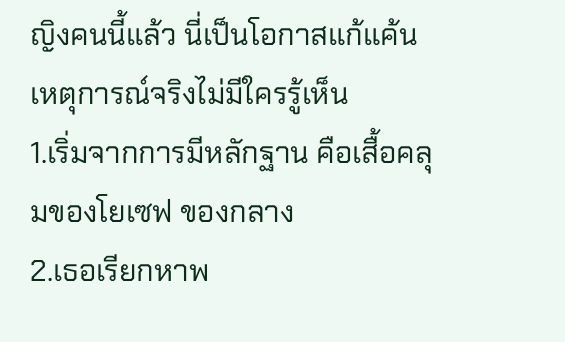ญิงคนนี้แล้ว นี่เป็นโอกาสแก้แค้น เหตุการณ์จริงไม่มีใครรู้เห็น
1.เริ่มจากการมีหลักฐาน คือเสื้อคลุมของโยเซฟ ของกลาง
2.เธอเรียกหาพ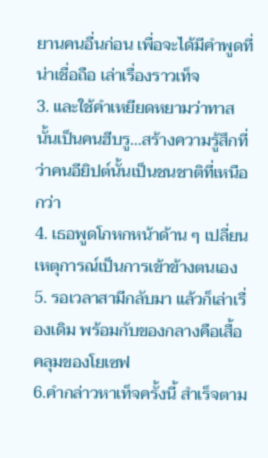ยานคนอื่นก่อน เพื่อจะได้มีคำพูดที่น่าเชื่อถือ เล่าเรื่องราวเท็จ
3. และใช้คำเหยียดหยามว่าทาสนั้นเป็นคนฮีบรู…สร้างความรู้สึกที่ว่าคนอียิปต์นั้นเป็นชนชาติที่เหนือกว่า
4. เธอพูดโกหกหน้าด้าน ๆ เปลี่ยนเหตุการณ์เป็นการเข้าข้างตนเอง
5. รอเวลาสามีกลับมา แล้วก็เล่าเรื่องเดิม พร้อมกับของกลางคือเสื้อคลุมของโยเซฟ
6.คำกล่าวหาเท็จครั้งนี้ สำเร็จตาม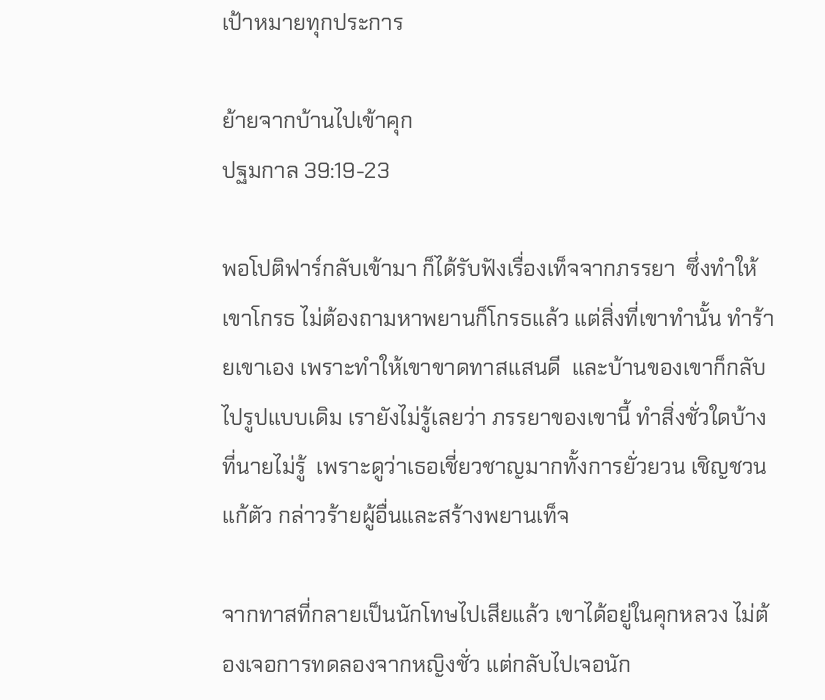เป้าหมายทุกประการ

ย้ายจากบ้านไปเข้าคุก
ปฐมกาล 39:19-23

พอโปติฟาร์กลับเข้ามา ก็ได้รับฟังเรื่องเท็จจากภรรยา  ซึ่งทำให้เขาโกรธ ไม่ต้องถามหาพยานก็โกรธแล้ว แต่สิ่งที่เขาทำนั้น ทำร้ายเขาเอง เพราะทำให้เขาขาดทาสแสนดี  และบ้านของเขาก็กลับไปรูปแบบเดิม เรายังไม่รู้เลยว่า ภรรยาของเขานี้ ทำสิ่งชั่วใดบ้างที่นายไม่รู้  เพราะดูว่าเธอเชี่ยวชาญมากทั้งการยั่วยวน เชิญชวน แก้ตัว กล่าวร้ายผู้อื่นและสร้างพยานเท็จ

จากทาสที่กลายเป็นนักโทษไปเสียแล้ว เขาได้อยู่ในคุกหลวง ไม่ต้องเจอการทดลองจากหญิงชั่ว แต่กลับไปเจอนัก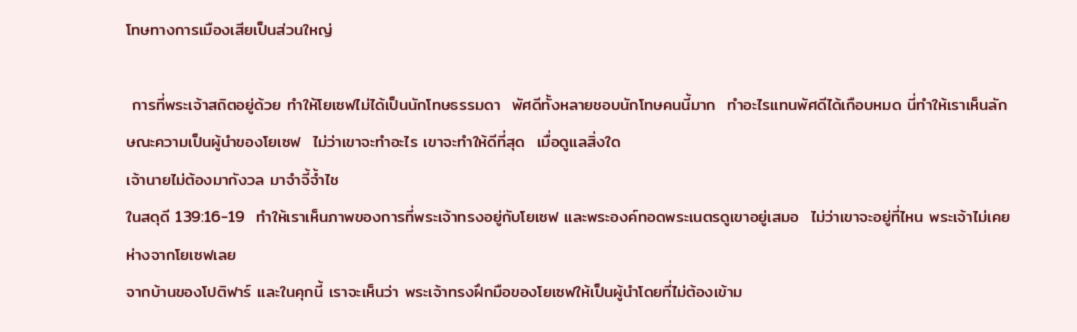โทษทางการเมืองเสียเป็นส่วนใหญ่

 การที่พระเจ้าสถิตอยู่ด้วย ทำให้โยเซฟไม่ได้เป็นนักโทษธรรมดา  พัศดีทั้งหลายชอบนักโทษคนนี้มาก  ทำอะไรแทนพัศดีได้เกือบหมด นี่ทำให้เราเห็นลักษณะความเป็นผู้นำของโยเซฟ  ไม่ว่าเขาจะทำอะไร เขาจะทำให้ดีที่สุด  เมื่อดูแลสิ่งใด
เจ้านายไม่ต้องมากังวล มาจำจี้จ้ำไช
ในสดุดี 139:16-19  ทำให้เราเห็นภาพของการที่พระเจ้าทรงอยู่กับโยเซฟ และพระองค์ทอดพระเนตรดูเขาอยู่เสมอ  ไม่ว่าเขาจะอยู่ที่ไหน พระเจ้าไม่เคยห่างจากโยเซฟเลย
จากบ้านของโปติฟาร์ และในคุกนี้ เราจะเห็นว่า พระเจ้าทรงฝึกมือของโยเซฟให้เป็นผู้นำโดยที่ไม่ต้องเข้าม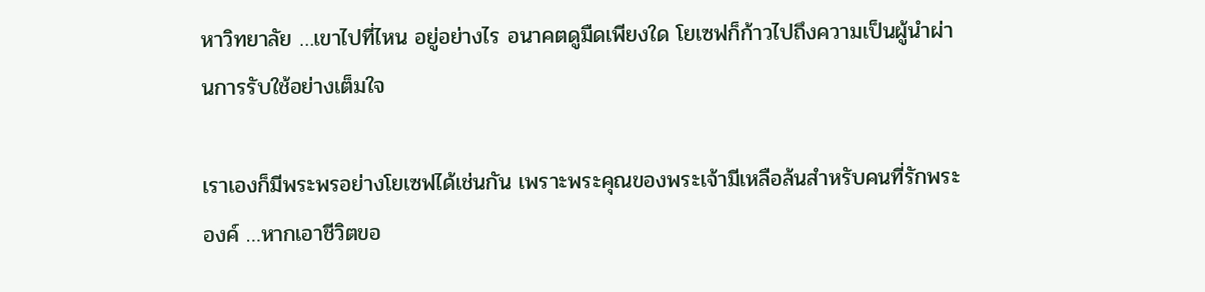หาวิทยาลัย …เขาไปที่ไหน อยู่อย่างไร อนาคตดูมืดเพียงใด โยเซฟก็ก้าวไปถึงความเป็นผู้นำผ่านการรับใช้อย่างเต็มใจ

เราเองก็มีพระพรอย่างโยเซฟได้เช่นกัน เพราะพระคุณของพระเจ้ามีเหลือล้นสำหรับคนที่รักพระองค์ …หากเอาชีวิตขอ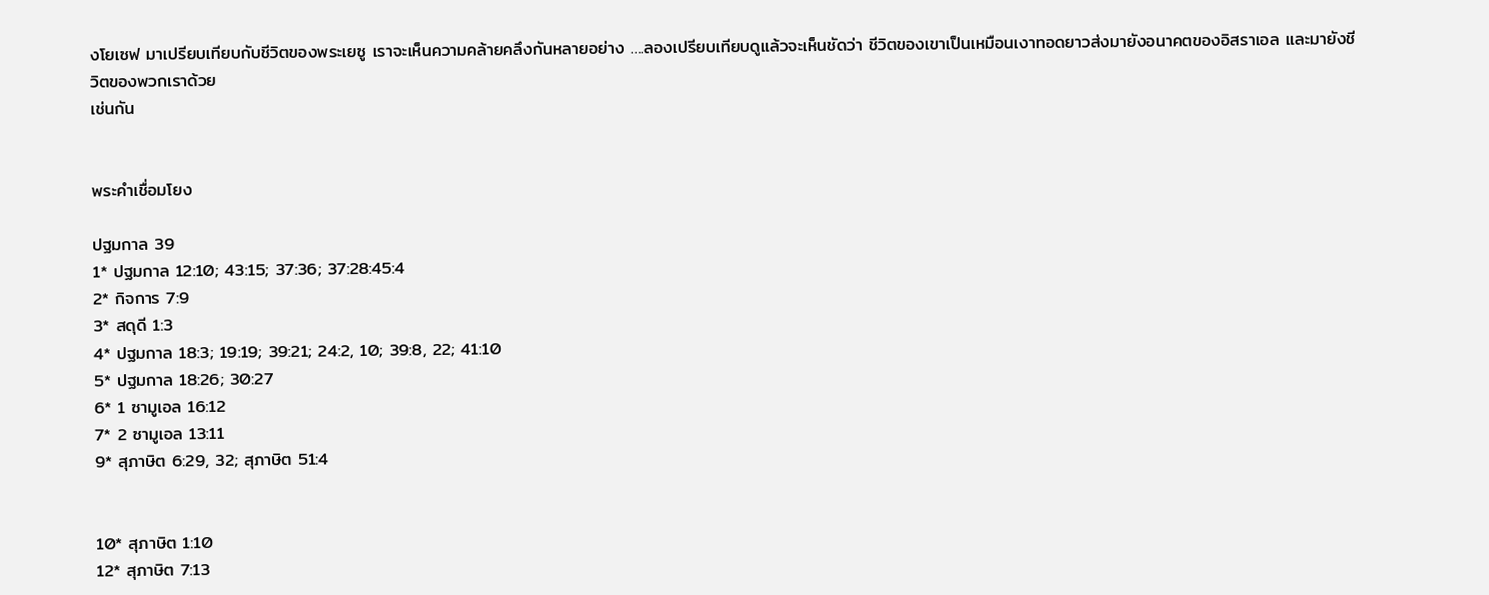งโยเซฟ มาเปรียบเทียบกับชีวิตของพระเยซู เราจะเห็นความคล้ายคลึงกันหลายอย่าง ….ลองเปรียบเทียบดูแล้วจะเห็นชัดว่า ชีวิตของเขาเป็นเหมือนเงาทอดยาวส่งมายังอนาคตของอิสราเอล และมายังชีวิตของพวกเราด้วย
เช่นกัน


พระคำเชื่อมโยง

ปฐมกาล 39
1* ปฐมกาล 12:10; 43:15; 37:36; 37:28:45:4
2* กิจการ 7:9
3* สดุดี 1:3
4* ปฐมกาล 18:3; 19:19; 39:21; 24:2, 10; 39:8, 22; 41:10
5* ปฐมกาล 18:26; 30:27
6* 1 ซามูเอล 16:12
7* 2 ซามูเอล 13:11
9* สุภาษิต 6:29, 32; สุภาษิต 51:4


10* สุภาษิต 1:10
12* สุภาษิต 7:13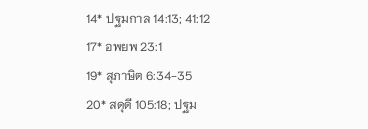14* ปฐมกาล 14:13; 41:12
17* อพยพ 23:1
19* สุภาษิต 6:34-35
20* สดุดี 105:18; ปฐม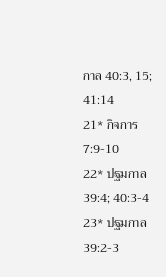กาล 40:3, 15; 41:14
21* กิจการ 7:9-10
22* ปฐมกาล 39:4; 40:3-4
23* ปฐมกาล 39:2-3